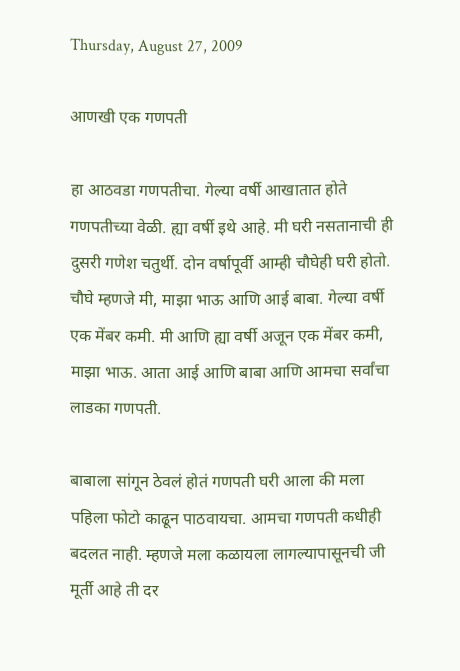Thursday, August 27, 2009

आणखी एक गणपती

हा आठवडा गणपतीचा. गेल्या वर्षी आखातात होते गणपतीच्या वेळी. ह्या वर्षी इथे आहे. मी घरी नसतानाची ही दुसरी गणेश चतुर्थी. दोन वर्षापूर्वी आम्ही चौघेही घरी होतो. चौघे म्हणजे मी, माझा भाऊ आणि आई बाबा. गेल्या वर्षी एक मेंबर कमी. मी आणि ह्या वर्षी अजून एक मेंबर कमी, माझा भाऊ. आता आई आणि बाबा आणि आमचा सर्वांचा लाडका गणपती.

बाबाला सांगून ठेवलं होतं गणपती घरी आला की मला पहिला फोटो काढून पाठवायचा. आमचा गणपती कधीही बदलत नाही. म्हणजे मला कळायला लागल्यापासूनची जी मूर्ती आहे ती दर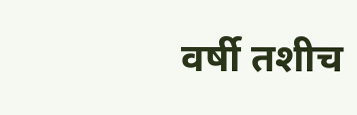वर्षी तशीच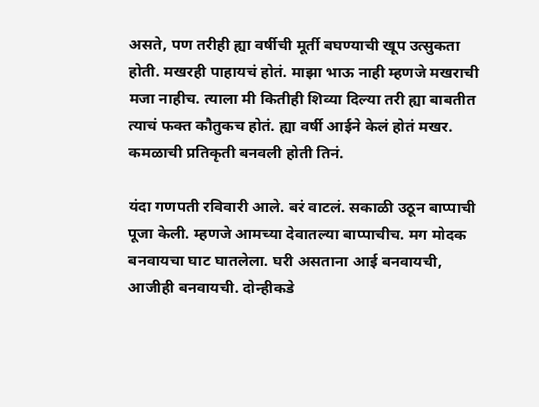असते, पण तरीही ह्या वर्षीची मूर्ती बघण्याची खूप उत्सुकता होती. मखरही पाहायचं होतं. माझा भाऊ नाही म्हणजे मखराची मजा नाहीच. त्याला मी कितीही शिव्या दिल्या तरी ह्या बाबतीत त्याचं फक्त कौतुकच होतं. ह्या वर्षी आईने केलं होतं मखर. कमळाची प्रतिकृती बनवली होती तिनं.

यंदा गणपती रविवारी आले. बरं वाटलं. सकाळी उठून बाप्पाची पूजा केली. म्हणजे आमच्या देवातल्या बाप्पाचीच. मग मोदक बनवायचा घाट घातलेला. घरी असताना आई बनवायची, आजीही बनवायची. दोन्हीकडे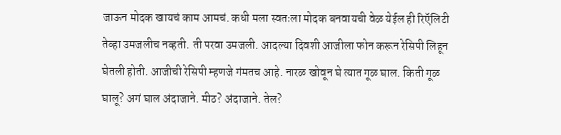जाऊन मोदक खायचं काम आमचं. कधी मला स्वतःला मोदक बनवायची वेळ येईल ही रिऍलिटी तेव्हा उमजलीच नव्हती. ती परवा उमजली. आदल्या दिवशी आजीला फोन करून रेसिपी लिहून घेतली होती. आजीची रेसिपी म्हणजे गंमतच आहे. नारळ खोवून घे त्यात गूळ घाल. किती गूळ घालू? अगं घाल अंदाजाने. मीठ? अंदाजाने. तेल?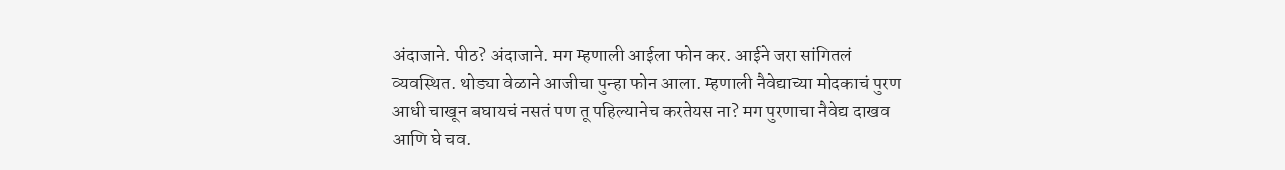अंदाजाने. पीठ? अंदाजाने. मग म्हणाली आईला फोन कर. आईने जरा सांगितलं व्यवस्थित. थोड्या वेळाने आजीचा पुन्हा फोन आला. म्हणाली नैवेद्याच्या मोदकाचं पुरण आधी चाखून बघायचं नसतं पण तू पहिल्यानेच करतेयस ना? मग पुरणाचा नैवेद्य दाखव आणि घे चव.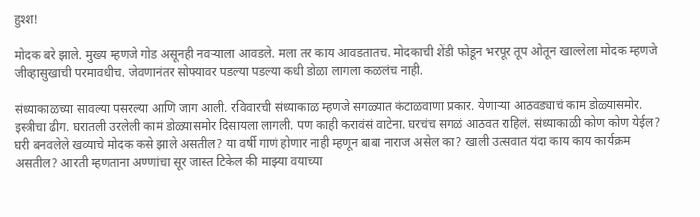हुश्श!

मोदक बरे झाले. मुख्य म्हणजे गोड असूनही नवऱ्याला आवडले. मला तर काय आवडतातच. मोदकाची शेंडी फोडून भरपूर तूप ओतून खाल्लेला मोदक म्हणजे जीव्हासुखाची परमावधीच. जेवणानंतर सोफ्यावर पडल्या पडल्या कधी डोळा लागला कळलंच नाही.

संध्याकाळच्या सावल्या पसरल्या आणि जाग आली. रविवारची संध्याकाळ म्हणजे सगळ्यात कंटाळवाणा प्रकार. येणाऱ्या आठवड्याचं काम डोळ्यासमोर. इस्त्रीचा ढीग. घरातली उरलेली कामं डोळ्यासमोर दिसायला लागली. पण काही करावंसं वाटेना. घरचंच सगळं आठवत राहिलं. संध्याकाळी कोण कोण येईल? घरी बनवलेले खव्याचे मोदक कसे झाले असतील? या वर्षी गाणं होणार नाही म्हणून बाबा नाराज असेल का? खाली उत्सवात यंदा काय काय कार्यक्रम असतील? आरती म्हणताना अण्णांचा सूर जास्त टिकेल की माझ्या वयाच्या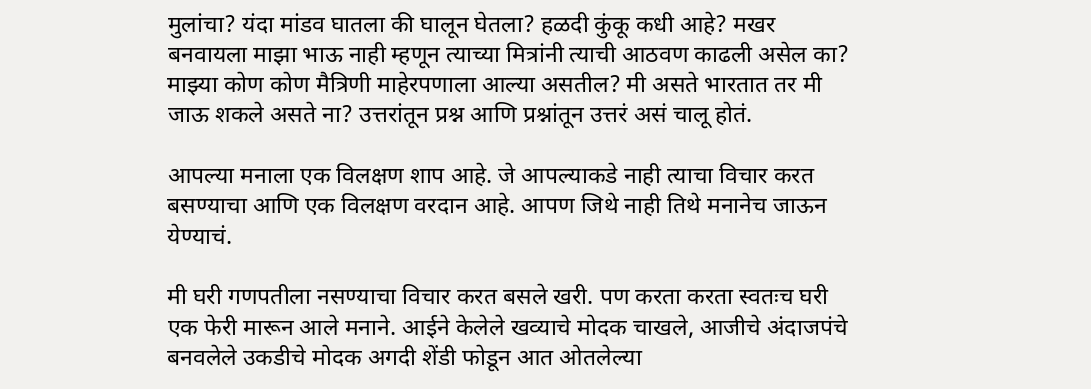मुलांचा? यंदा मांडव घातला की घालून घेतला? हळदी कुंकू कधी आहे? मखर बनवायला माझा भाऊ नाही म्हणून त्याच्या मित्रांनी त्याची आठवण काढली असेल का? माझ्या कोण कोण मैत्रिणी माहेरपणाला आल्या असतील? मी असते भारतात तर मी जाऊ शकले असते ना? उत्तरांतून प्रश्न आणि प्रश्नांतून उत्तरं असं चालू होतं.

आपल्या मनाला एक विलक्षण शाप आहे. जे आपल्याकडे नाही त्याचा विचार करत बसण्याचा आणि एक विलक्षण वरदान आहे. आपण जिथे नाही तिथे मनानेच जाऊन येण्याचं.

मी घरी गणपतीला नसण्याचा विचार करत बसले खरी. पण करता करता स्वतःच घरी एक फेरी मारून आले मनाने. आईने केलेले खव्याचे मोदक चाखले, आजीचे अंदाजपंचे बनवलेले उकडीचे मोदक अगदी शेंडी फोडून आत ओतलेल्या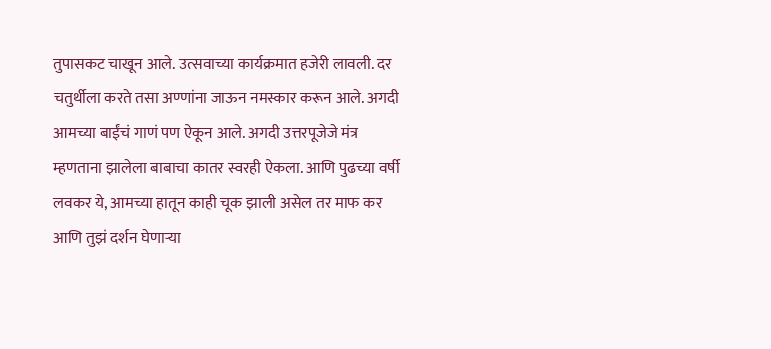तुपासकट चाखून आले. उत्सवाच्या कार्यक्रमात हजेरी लावली. दर चतुर्थीला करते तसा अण्णांना जाऊन नमस्कार करून आले. अगदी आमच्या बाईंचं गाणं पण ऐकून आले. अगदी उत्तरपूजेजे मंत्र म्हणताना झालेला बाबाचा कातर स्वरही ऐकला. आणि पुढच्या वर्षी लवकर ये, आमच्या हातून काही चूक झाली असेल तर माफ कर आणि तुझं दर्शन घेणाऱ्या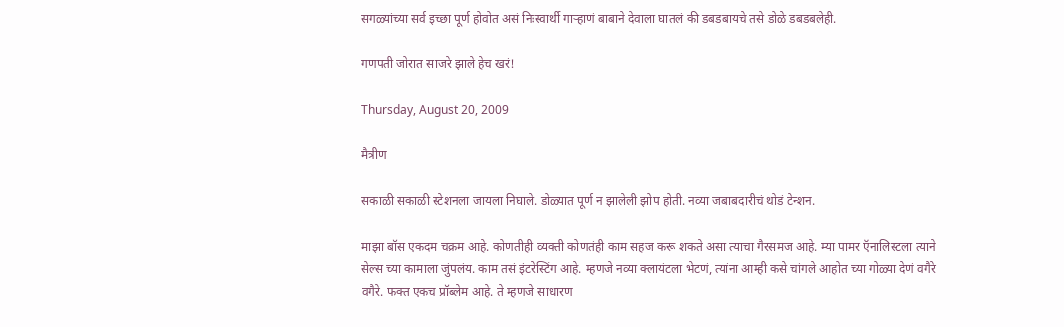सगळ्यांच्या सर्व इच्छा पूर्ण होवोत असं निःस्वार्थी गाऱ्हाणं बाबाने देवाला घातलं की डबडबायचे तसे डोळे डबडबलेही.

गणपती जोरात साजरे झाले हेच खरं!

Thursday, August 20, 2009

मैत्रीण

सकाळी सकाळी स्टेशनला जायला निघाले. डोळ्यात पूर्ण न झालेली झोप होती. नव्या जबाबदारीचं थोडं टेन्शन.

माझा बॉस एकदम चक्रम आहे. कोणतीही व्यक्ती कोणतंही काम सहज करू शकते असा त्याचा गैरसमज आहे. म्या पामर ऍनालिस्टला त्याने सेल्स च्या कामाला जुंपलंय. काम तसं इंटरेस्टिंग आहे. म्हणजे नव्या क्लायंटला भेटणं, त्यांना आम्ही कसे चांगले आहोत च्या गोळ्या देणं वगैरे वगैरे. फक्त एकच प्रॉब्लेम आहे. ते म्हणजे साधारण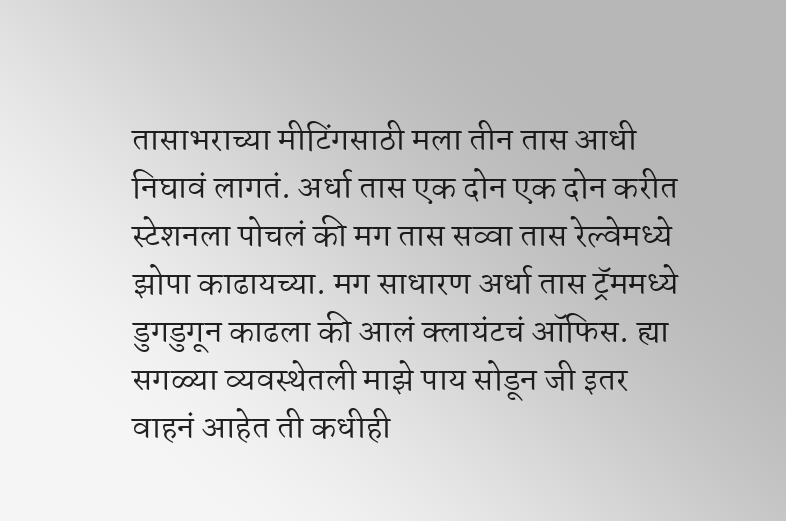तासाभराच्या मीटिंगसाठी मला तीन तास आधी निघावं लागतं. अर्धा तास एक दोन एक दोन करीत स्टेशनला पोचलं की मग तास सव्वा तास रेल्वेमध्ये झोपा काढायच्या. मग साधारण अर्धा तास ट्रॅममध्ये डुगडुगून काढला की आलं क्लायंटचं ऑफिस. ह्या सगळ्या व्यवस्थेतली माझे पाय सोडून जी इतर वाहनं आहेत ती कधीही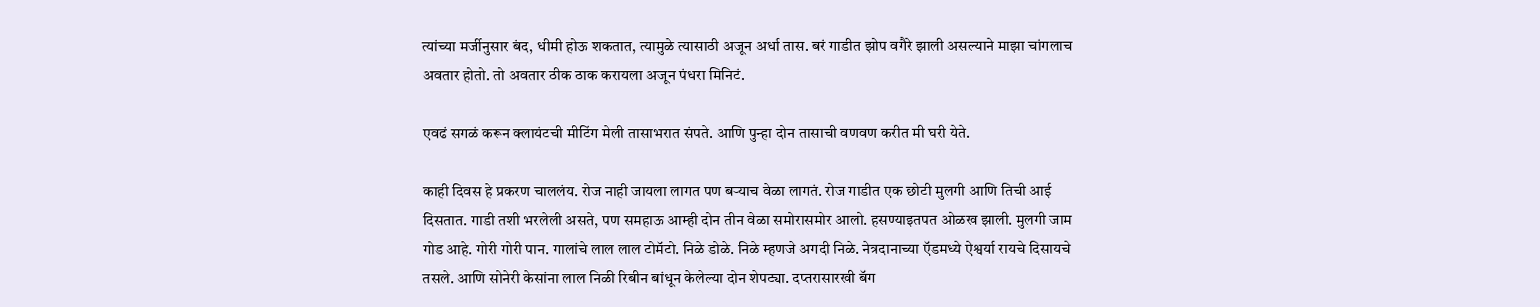त्यांच्या मर्जीनुसार बंद, धीमी होऊ शकतात, त्यामुळे त्यासाठी अजून अर्धा तास. बरं गाडीत झोप वगैरे झाली असल्याने माझा चांगलाच अवतार होतो. तो अवतार ठीक ठाक करायला अजून पंधरा मिनिटं.

एवढं सगळं करून क्लायंटची मीटिंग मेली तासाभरात संपते. आणि पुन्हा दोन तासाची वणवण करीत मी घरी येते.

काही दिवस हे प्रकरण चाललंय. रोज नाही जायला लागत पण बऱ्याच वेळा लागतं. रोज गाडीत एक छोटी मुलगी आणि तिची आई दिसतात. गाडी तशी भरलेली असते, पण समहाऊ आम्ही दोन तीन वेळा समोरासमोर आलो. हसण्याइतपत ओळख झाली. मुलगी जाम गोड आहे. गोरी गोरी पान. गालांचे लाल लाल टोमॅटो. निळे डोळे. निळे म्हणजे अगदी निळे. नेत्रदानाच्या ऍडमध्ये ऐश्वर्या रायचे दिसायचे तसले. आणि सोनेरी केसांना लाल निळी रिबीन बांधून केलेल्या दोन शेपट्या. दप्तरासारखी बॅग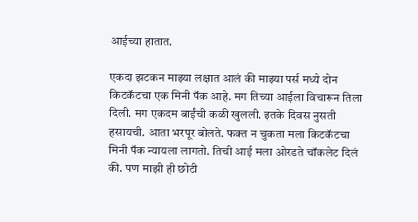आईच्या हातात.

एकदा झटकन माझ्या लक्षात आलं की माझ्या पर्स मध्ये दोन किटकॅटचा एक मिनी पॅक आहे. मग तिच्या आईला विचारून तिला दिली. मग एकदम बाईंची कळी खुलली. इतके दिवस नुसती हसायची. आता भरपूर बोलते. फक्त न चुकता मला किटकॅटचा मिनी पॅक न्यायला लागतो. तिची आई मला ओरडते चॉकलेट दिलं की. पण माझी ही छोटी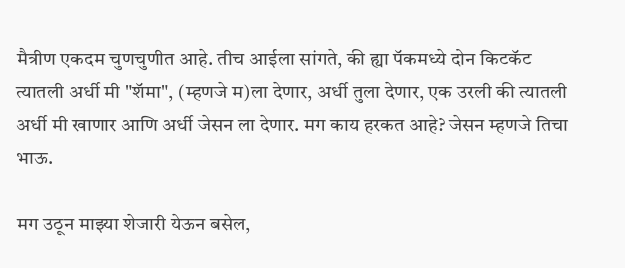मैत्रीण एकदम चुणचुणीत आहे. तीच आईला सांगते, की ह्या पॅकमध्ये दोन किटकॅट त्यातली अर्धी मी "शॅमा", (म्हणजे म)ला देणार, अर्धी तुला देणार, एक उरली की त्यातली अर्धी मी खाणार आणि अर्धी जेसन ला देणार. मग काय हरकत आहे? जेसन म्हणजे तिचा भाऊ.

मग उठून माझ्या शेजारी येऊन बसेल,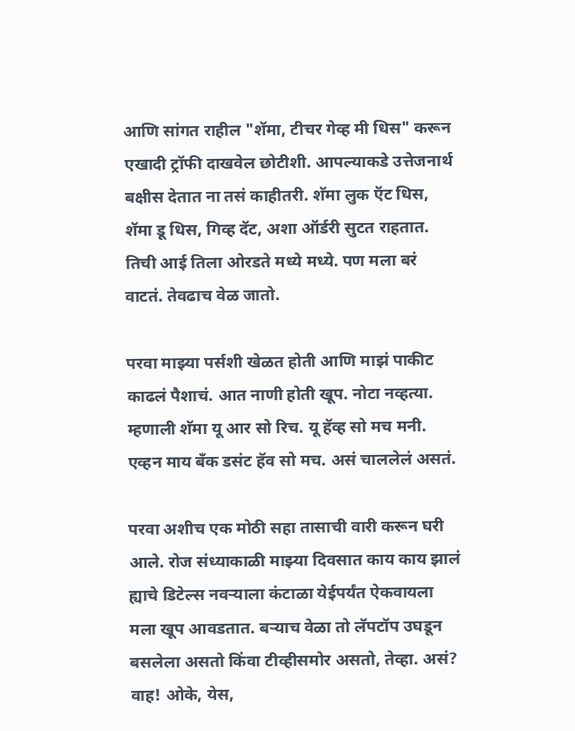आणि सांगत राहील "शॅमा, टीचर गेव्ह मी धिस" करून एखादी ट्रॉफी दाखवेल छोटीशी. आपल्याकडे उत्तेजनार्थ बक्षीस देतात ना तसं काहीतरी. शॅमा लुक ऍट धिस, शॅमा डू धिस, गिव्ह दॅट, अशा ऑर्डरी सुटत राहतात. तिची आई तिला ओरडते मध्ये मध्ये. पण मला बरं वाटतं. तेवढाच वेळ जातो.

परवा माझ्या पर्सशी खेळत होती आणि माझं पाकीट काढलं पैशाचं. आत नाणी होती खूप. नोटा नव्हत्या. म्हणाली शॅमा यू आर सो रिच. यू हॅव्ह सो मच मनी. एव्हन माय बँक डसंट हॅव सो मच. असं चाललेलं असतं.

परवा अशीच एक मोठी सहा तासाची वारी करून घरी आले. रोज संध्याकाळी माझ्या दिवसात काय काय झालं ह्याचे डिटेल्स नवऱ्याला कंटाळा येईपर्यंत ऐकवायला मला खूप आवडतात. बऱ्याच वेळा तो लॅपटॉप उघडून बसलेला असतो किंवा टीव्हीसमोर असतो, तेव्हा. असं? वाह! ओके, येस,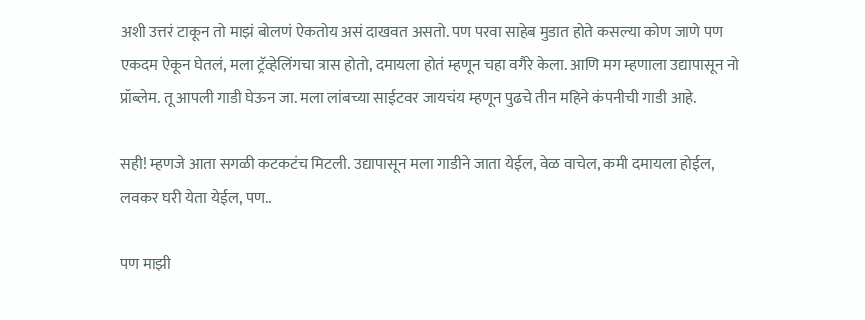अशी उत्तरं टाकून तो माझं बोलणं ऐकतोय असं दाखवत असतो. पण परवा साहेब मुडात होते कसल्या कोण जाणे पण एकदम ऐकून घेतलं, मला ट्रॅव्हेलिंगचा त्रास होतो, दमायला होतं म्हणून चहा वगैरे केला. आणि मग म्हणाला उद्यापासून नो प्रॉब्लेम. तू आपली गाडी घेऊन जा. मला लांबच्या साईटवर जायचंय म्हणून पुढचे तीन महिने कंपनीची गाडी आहे.

सही! म्हणजे आता सगळी कटकटंच मिटली. उद्यापासून मला गाडीने जाता येईल, वेळ वाचेल, कमी दमायला होईल, लवकर घरी येता येईल, पण..

पण माझी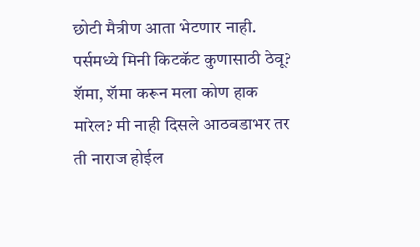छोटी मैत्रीण आता भेटणार नाही. पर्समध्ये मिनी किटकॅट कुणासाठी ठेवू? शॅमा, शॅमा करून मला कोण हाक मारेल? मी नाही दिसले आठवडाभर तर ती नाराज होईल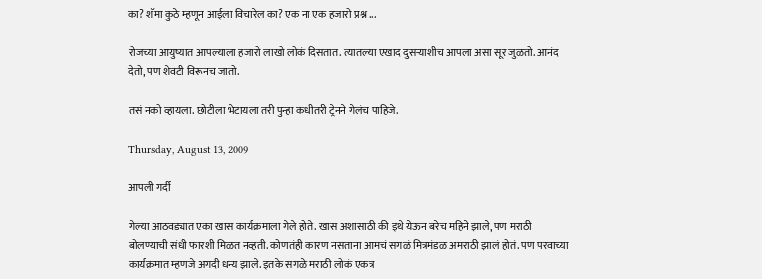का? शॅमा कुठे म्हणून आईला विचारेल का? एक ना एक हजारो प्रश्न ...

रोजच्या आयुष्यात आपल्याला हजारो लाखो लोकं दिसतात. त्यातल्या एखाद दुसऱ्याशीच आपला असा सूर जुळतो. आनंद देतो, पण शेवटी विरूनच जातो.

तसं नको व्हायला. छोटीला भेटायला तरी पुन्हा कधीतरी ट्रेनने गेलंच पाहिजे.

Thursday, August 13, 2009

आपली गर्दी

गेल्या आठवड्यात एका खास कार्यक्रमाला गेले होते. खास अशासाठी की इथे येऊन बरेच महिने झाले, पण मराठी बोलण्याची संधी फारशी मिळत नव्हती. कोणतंही कारण नसताना आमचं सगळं मित्रमंडळ अमराठी झालं होतं. पण परवाच्या कार्यक्रमात म्हणजे अगदी धन्य झाले. इतके सगळे मराठी लोकं एकत्र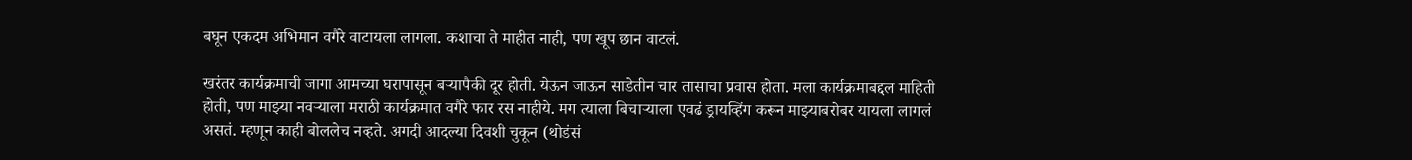बघून एकदम अभिमान वगैरे वाटायला लागला. कशाचा ते माहीत नाही, पण खूप छान वाटलं.

खरंतर कार्यक्रमाची जागा आमच्या घरापासून बऱ्यापैकी दूर होती. येऊन जाऊन साडेतीन चार तासाचा प्रवास होता. मला कार्यक्रमाबद्दल माहिती होती, पण माझ्या नवऱ्याला मराठी कार्यक्रमात वगैरे फार रस नाहीये. मग त्याला बिचाऱ्याला एवढं ड्रायव्हिंग करून माझ्याबरोबर यायला लागलं असतं. म्हणून काही बोललेच नव्हते. अगदी आदल्या दिवशी चुकून (थोडंसं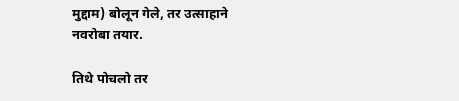मुद्दाम) बोलून गेले, तर उत्साहाने नवरोबा तयार.

तिथे पोचलो तर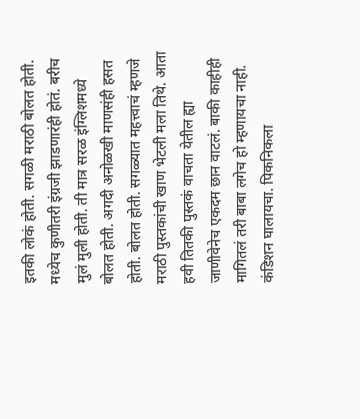इतकी लोकं होती. सगळी मराठी बोलत होती. मध्येच कुणीतरी इंग्रजी झाडणारंही होतं. बरीच मुलं मुली होती. ती मात्र सरळ इंग्लिशमध्ये बोलत होती. अगदी अनोळखी माणसंही हसत होती. बोलत होती. सगळ्यात महत्त्वाचं म्हणजे मराठी पुस्तकांची खाण भेटली मला तिथे. आता हवी तितकी पुस्तकं वाचता येतील ह्या जाणीवेनेच एकदम छान वाटलं. बाकी काहीही मागितलं तरी बाबा लगेच हो म्हणायचा नाही. कंडिशन घालायचा. पिकनिकला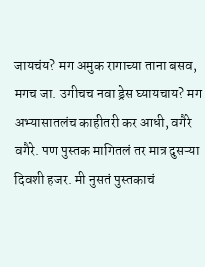जायचंय? मग अमुक रागाच्या ताना बसव, मगच जा. उगीचच नवा ड्रेस घ्यायचाय? मग अभ्यासातलंच काहीतरी कर आधी, वगैरे वगैरे. पण पुस्तक मागितलं तर मात्र दुसऱ्या दिवशी हजर. मी नुसतं पुस्तकाचं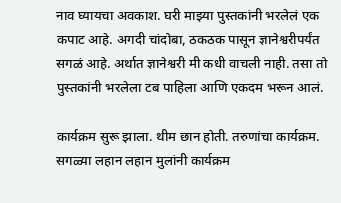नाव घ्यायचा अवकाश. घरी माझ्या पुस्तकांनी भरलेलं एक कपाट आहे. अगदी चांदोबा, ठकठक पासून ज्ञानेश्वरीपर्यंत सगळं आहे. अर्थात ज्ञानेश्वरी मी कधी वाचली नाही. तसा तो पुस्तकांनी भरलेला टब पाहिला आणि एकदम भरून आलं.

कार्यक्रम सुरू झाला. थीम छान होती. तरुणांचा कार्यक्रम. सगळ्या लहान लहान मुलांनी कार्यक्रम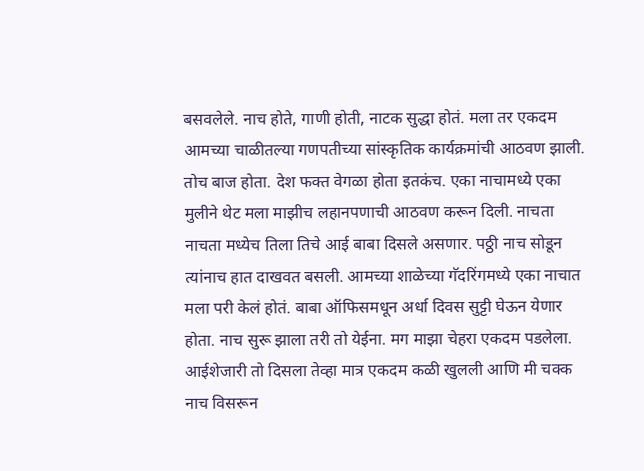बसवलेले. नाच होते, गाणी होती, नाटक सुद्धा होतं. मला तर एकदम आमच्या चाळीतल्या गणपतीच्या सांस्कृतिक कार्यक्रमांची आठवण झाली. तोच बाज होता. देश फक्त वेगळा होता इतकंच. एका नाचामध्ये एका मुलीने थेट मला माझीच लहानपणाची आठवण करून दिली. नाचता नाचता मध्येच तिला तिचे आई बाबा दिसले असणार. पठ्ठी नाच सोडून त्यांनाच हात दाखवत बसली. आमच्या शाळेच्या गॅदरिंगमध्ये एका नाचात मला परी केलं होतं. बाबा ऑफिसमधून अर्धा दिवस सुट्टी घेऊन येणार होता. नाच सुरू झाला तरी तो येईना. मग माझा चेहरा एकदम पडलेला. आईशेजारी तो दिसला तेव्हा मात्र एकदम कळी खुलली आणि मी चक्क नाच विसरून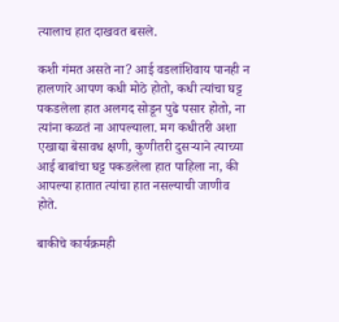त्यालाच हात दाखवत बसले.

कशी गंमत असते ना? आई वडलांशिवाय पानही न हालणारे आपण कधी मोठे होतो, कधी त्यांचा घट्ट पकडलेला हात अलगद सोडून पुढे पसार होतो, ना त्यांना कळतं ना आपल्याला. मग कधीतरी अशा एखाद्या बेसावध क्षणी, कुणीतरी दुसऱ्याने त्याच्या आई बाबांचा घट्ट पकडलेला हात पाहिला ना, की आपल्या हातात त्यांचा हात नसल्याची जाणीव होते.

बाकीचे कार्यक्रमही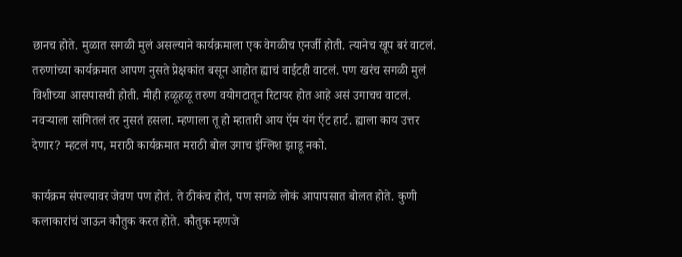छानच होते. मुळात सगळी मुलं असल्याने कार्यक्रमाला एक वेगळीच एनर्जी होती. त्यानेच खूप बरं वाटलं. तरुणांच्या कार्यक्रमात आपण नुसते प्रेक्षकांत बसून आहोत ह्याचं वाईटही वाटलं. पण खरंच सगळी मुलं विशीच्या आसपासची होती. मीही हळूहळू तरुण वयोगटातून रिटायर होत आहे असं उगाचच वाटलं. नवऱ्याला सांगितलं तर नुसतं हसला. म्हणाला तू हो म्हातारी आय ऍम यंग ऍट हार्ट. ह्याला काय उत्तर देणार? म्हटलं गप, मराठी कार्यक्रमात मराठी बोल उगाच इंग्लिश झाडू नको.

कार्यक्रम संपल्यावर जेवण पण होतं. ते ठीकंच होतं, पण सगळे लोकं आपापसात बोलत होते. कुणी कलाकारांचं जाऊन कौतुक करत होते. कौतुक म्हणजे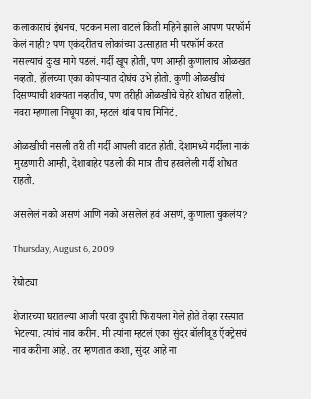कलाकाराचं इंधनच. पटकन मला वाटलं किती महिने झाले आपण परफॉर्म केलं नाही? पण एकंदरीतच लोकांच्या उत्साहात मी परफॉर्म करत नसल्याचं दुःख मागे पडलं. गर्दी खूप होती, पण आम्ही कुणालाच ओळखत नव्हतो. हॉलच्या एका कोपऱ्यात दोघंच उभे होतो. कुणी ओळखीचं दिसण्याची शक्यता नव्हतीच, पण तरीही ओळखीचे चेहरे शोधत राहिलो. नवरा म्हणाला निघूया का, म्हटलं थांब पाच मिनिटं.

ओळखीची नसली तरी ती गर्दी आपली वाटत होती. देशामध्ये गर्दीला नाकं मुरडणारी आम्ही, देशाबाहेर पडलो की मात्र तीच हरवलेली गर्दी शोधत राहतो.

असलेलं नको असणं आणि नको असलेलं हवं असणं, कुणाला चुकलंय?

Thursday, August 6, 2009

रेघोट्या

शेजारच्या घरातल्या आजी परवा दुपारी फिरायला गेले होते तेव्हा रस्त्यात भेटल्या. त्यांचं नाव करीन. मी त्यांना म्हटलं एका सुंदर बॉलीवूड ऍक्ट्रेसचं नाव करीना आहे. तर म्हणतात कशा, सुंदर आहे ना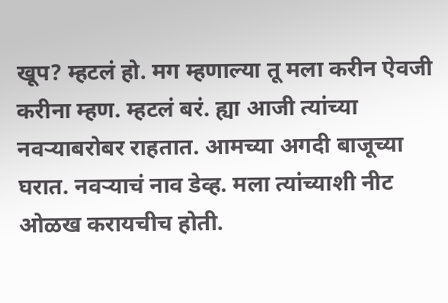खूप? म्हटलं हो. मग म्हणाल्या तू मला करीन ऐवजी करीना म्हण. म्हटलं बरं. ह्या आजी त्यांच्या नवऱ्याबरोबर राहतात. आमच्या अगदी बाजूच्या घरात. नवऱ्याचं नाव डेव्ह. मला त्यांच्याशी नीट ओळख करायचीच होती.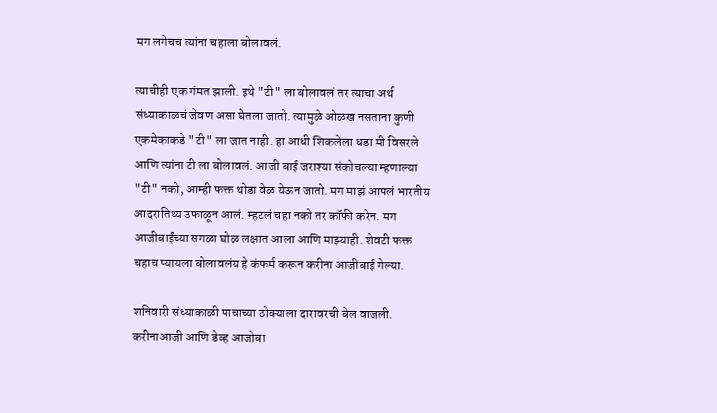मग लगेचच त्यांना चहाला बोलावलं.

त्याचीही एक गंमत झाली. इथे "टी" ला बोलावलं तर त्याचा अर्थ संध्याकाळचं जेवण असा घेतला जातो. त्यामुळे ओळख नसताना कुणी एकमेकाकडे "टी" ला जात नाही. हा आधी शिकलेला धडा मी विसरले आणि त्यांना टी ला बोलावलं. आजी बाई जराश्या संकोचल्या म्हणाल्या "टी" नको, आम्ही फक्त थोडा वेळ येऊन जातो. मग माझं आपलं भारतीय आदरातिथ्य उफाळून आलं. म्हटलं चहा नको तर कॉफी करेन. मग आजीबाईंच्या सगळा घोळ लक्षात आला आणि माझ्याही. शेवटी फक्त चहाच प्यायला बोलावलंय हे कंफर्म करून करीना आजीबाई गेल्या.

शनिवारी संध्याकाळी पाचाच्या ठोक्याला दारावरची बेल वाजली. करीनाआजी आणि डेव्ह आजोबा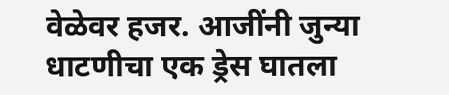वेळेवर हजर. आजींनी जुन्या धाटणीचा एक ड्रेस घातला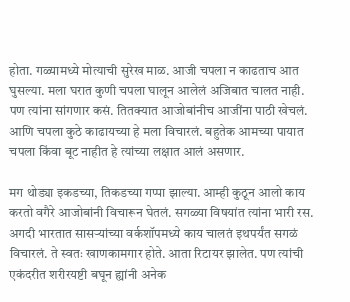होता. गळ्यामध्ये मोत्याची सुरेख माळ. आजी चपला न काढताच आत घुसल्या. मला घरात कुणी चपला घालून आलेलं अजिबात चालत नाही. पण त्यांना सांगणार कसं. तितक्यात आजोबांनीच आजींना पाठी खेचलं. आणि चपला कुठे काढायच्या हे मला विचारलं. बहुतेक आमच्या पायात चपला किंवा बूट नाहीत हे त्यांच्या लक्षात आलं असणार.

मग थोड्या इकडच्या, तिकडच्या गप्पा झाल्या. आम्ही कुठून आलो काय करतो वगैरे आजोबांनी विचारून घेतलं. सगळ्या विषयांत त्यांना भारी रस. अगदी भारतात सासऱ्यांच्या वर्कशॉपमध्ये काय चालतं इथपर्यंत सगळं विचारलं. ते स्वतः खाणकामगार होते. आता रिटायर झालेत. पण त्यांची एकंदरीत शरीरयष्टी बघून ह्यांनी अनेक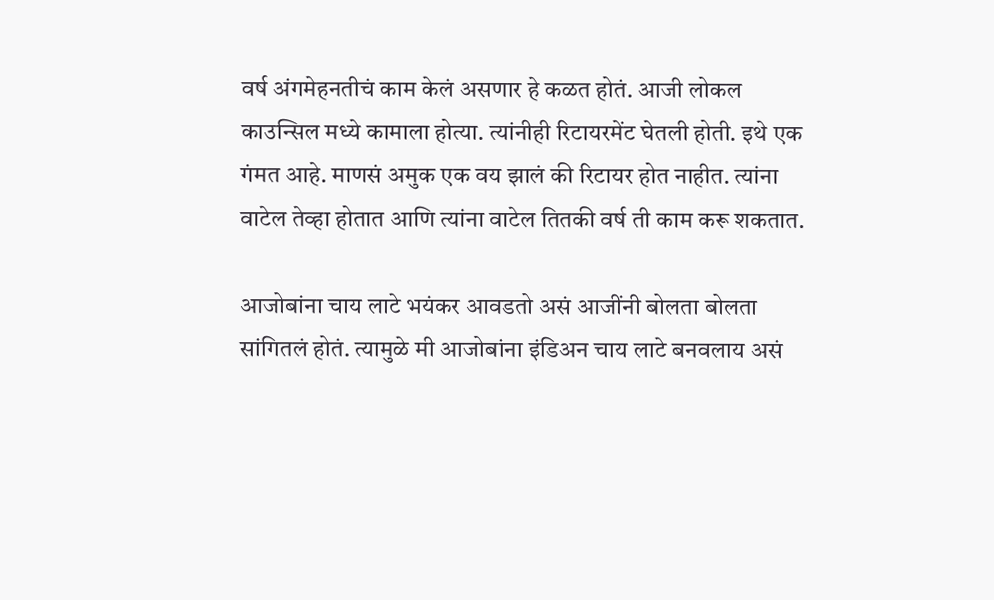वर्ष अंगमेहनतीचं काम केलं असणार हे कळत होतं. आजी लोकल काउन्सिल मध्ये कामाला होत्या. त्यांनीही रिटायरमेंट घेतली होती. इथे एक गंमत आहे. माणसं अमुक एक वय झालं की रिटायर होत नाहीत. त्यांना वाटेल तेव्हा होतात आणि त्यांना वाटेल तितकी वर्ष ती काम करू शकतात.

आजोबांना चाय लाटे भयंकर आवडतो असं आजींनी बोलता बोलता सांगितलं होतं. त्यामुळे मी आजोबांना इंडिअन चाय लाटे बनवलाय असं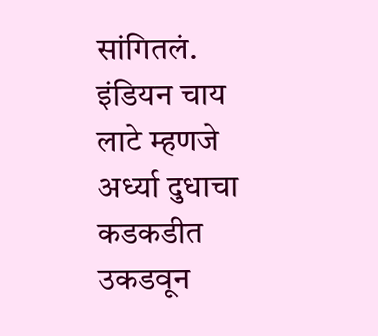सांगितलं. इंडियन चाय लाटे म्हणजे अर्ध्या दुधाचा कडकडीत उकडवून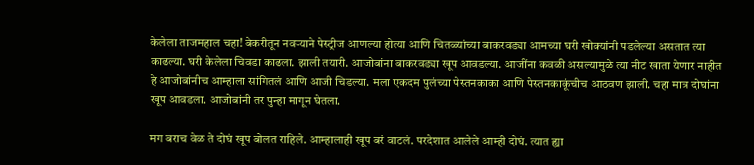केलेला ताजमहाल चहा! बेकरीतून नवऱ्याने पेस्ट्रीज आणल्या होत्या आणि चितळ्यांच्या बाकरवड्या आमच्या घरी खोक्यांनी पडलेल्या असतात त्या काढल्या. घरी केलेला चिवडा काढला. झाली तयारी. आजोबांना बाकरवड्या खूप आवडल्या. आजींना कवळी असल्यामुळे त्या नीट खाता येणार नाहीत हे आजोबांनीच आम्हाला सांगितलं आणि आजी चिडल्या. मला एकदम पुलंच्या पेस्तनकाका आणि पेस्तनकाकूंचीच आठवण झाली. चहा मात्र दोघांना खूप आवडला. आजोबांनी तर पुन्हा मागून घेतला.

मग बराच वेळ ते दोघं खूप बोलत राहिले. आम्हालाही खूप बरं वाटलं. परदेशात आलेले आम्ही दोघं. त्यात ह्या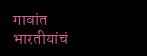गावांत भारतीयांचं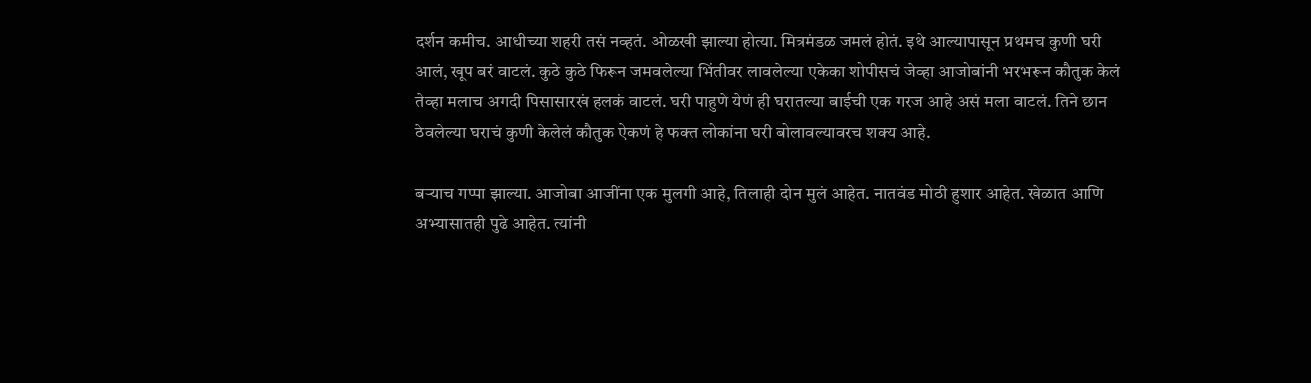दर्शन कमीच. आधीच्या शहरी तसं नव्हतं. ओळखी झाल्या होत्या. मित्रमंडळ जमलं होतं. इथे आल्यापासून प्रथमच कुणी घरी आलं, खूप बरं वाटलं. कुठे कुठे फिरून जमवलेल्या भिंतीवर लावलेल्या एकेका शोपीसचं जेव्हा आजोबांनी भरभरून कौतुक केलं तेव्हा मलाच अगदी पिसासारखं हलकं वाटलं. घरी पाहुणे येणं ही घरातल्या बाईची एक गरज आहे असं मला वाटलं. तिने छान ठेवलेल्या घराचं कुणी केलेलं कौतुक ऐकणं हे फक्त लोकांना घरी बोलावल्यावरच शक्य आहे.

बऱ्याच गप्पा झाल्या. आजोबा आजींना एक मुलगी आहे, तिलाही दोन मुलं आहेत. नातवंड मोठी हुशार आहेत. खेळात आणि अभ्यासातही पुढे आहेत. त्यांनी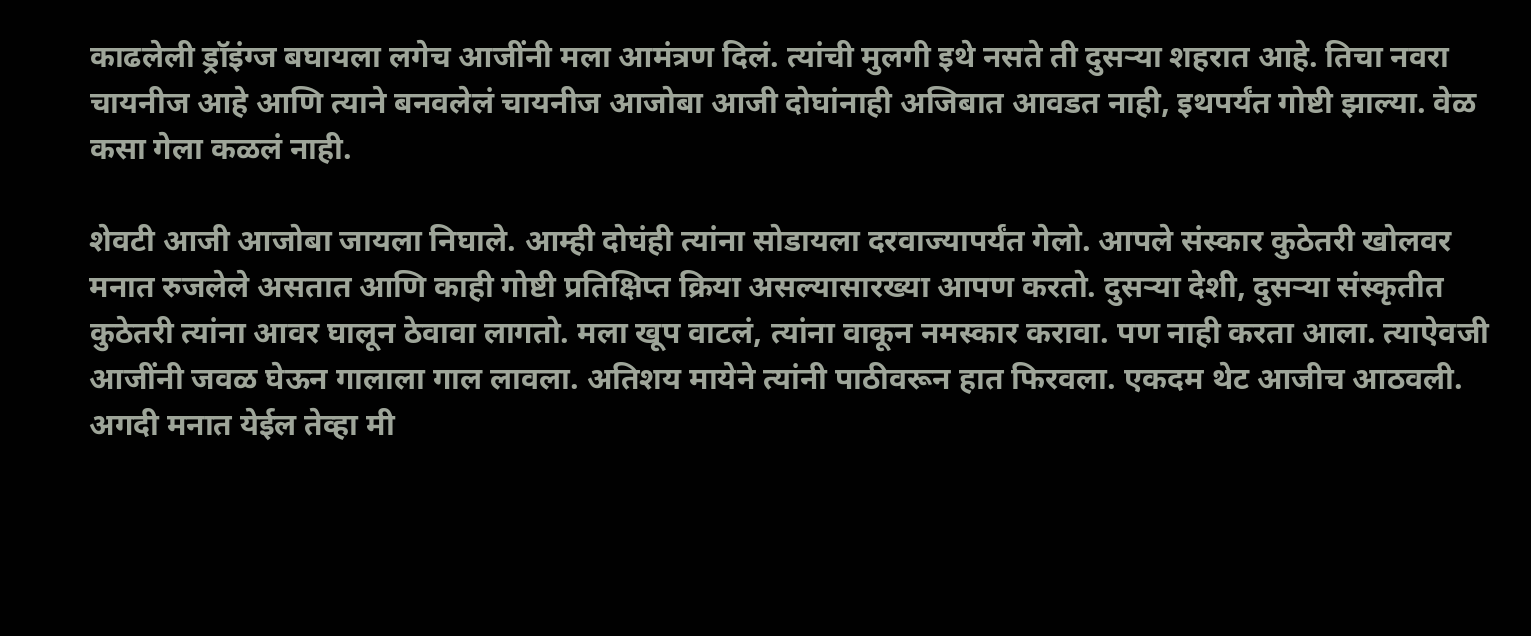काढलेली ड्रॉइंग्ज बघायला लगेच आजींनी मला आमंत्रण दिलं. त्यांची मुलगी इथे नसते ती दुसऱ्या शहरात आहे. तिचा नवरा चायनीज आहे आणि त्याने बनवलेलं चायनीज आजोबा आजी दोघांनाही अजिबात आवडत नाही, इथपर्यंत गोष्टी झाल्या. वेळ कसा गेला कळलं नाही.

शेवटी आजी आजोबा जायला निघाले. आम्ही दोघंही त्यांना सोडायला दरवाज्यापर्यंत गेलो. आपले संस्कार कुठेतरी खोलवर मनात रुजलेले असतात आणि काही गोष्टी प्रतिक्षिप्त क्रिया असल्यासारख्या आपण करतो. दुसऱ्या देशी, दुसऱ्या संस्कृतीत कुठेतरी त्यांना आवर घालून ठेवावा लागतो. मला खूप वाटलं, त्यांना वाकून नमस्कार करावा. पण नाही करता आला. त्याऐवजी आजींनी जवळ घेऊन गालाला गाल लावला. अतिशय मायेने त्यांनी पाठीवरून हात फिरवला. एकदम थेट आजीच आठवली. अगदी मनात येईल तेव्हा मी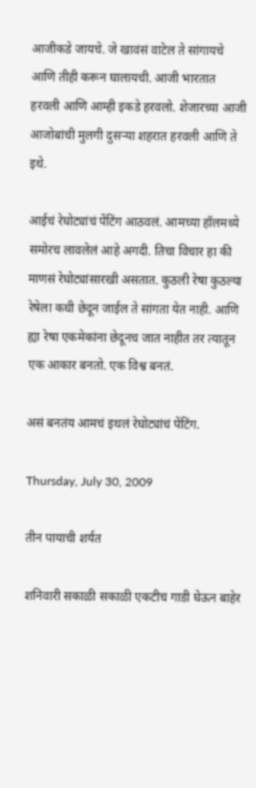आजीकडे जायचे. जे खावंसं वाटेल ते सांगायचे आणि तीही करून घालायची. आजी भारतात हरवली आणि आम्ही इकडे हरवलो. शेजारच्या आजी आजोबांची मुलगी दुसऱ्या शहरात हरवली आणि ते इथे.

आईचं रेघोट्यांचं पेंटिंग आठवलं. आमच्या हॉलमध्ये समोरच लावलेलं आहे अगदी. तिचा विचार हा की माणसं रेघोट्यांसारखी असतात. कुठली रेषा कुठल्या रेषेला कधी छेदून जाईल ते सांगता येत नाही. आणि ह्या रेषा एकमेकांना छेदूनच जात नाहीत तर त्यातून एक आकार बनतो. एक विश्व बनतं.

असं बनतंय आमचं इथलं रेघोट्यांचं पेंटिंग.

Thursday, July 30, 2009

तीन पायाची शर्यत

शनिवारी सकाळी सकाळी एकटीच गाडी घेऊन बाहेर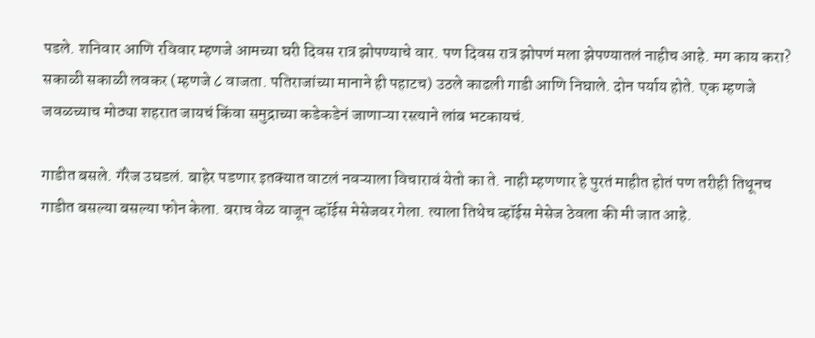पडले. शनिवार आणि रविवार म्हणजे आमच्या घरी दिवस रात्र झोपण्याचे वार. पण दिवस रात्र झोपणं मला झेपण्यातलं नाहीच आहे. मग काय करा? सकाळी सकाळी लवकर (म्हणजे ८ वाजता. पतिराजांच्या मानाने ही पहाटच) उठले काढली गाडी आणि निघाले. दोन पर्याय होते. एक म्हणजे जवळच्याच मोठ्या शहरात जायचं किंवा समुद्राच्या कडेकडेनं जाणाऱ्या रस्त्याने लांब भटकायचं.

गाडीत बसले. गॅरेज उघडलं. बाहेर पडणार इतक्यात वाटलं नवऱ्याला विचारावं येतो का ते. नाही म्हणणार हे पुरतं माहीत होतं पण तरीही तिथूनच गाडीत बसल्या बसल्या फोन केला. बराच वेळ वाजून व्हॉईस मेसेजवर गेला. त्याला तिथेच व्हॉईस मेसेज ठेवला की मी जात आहे.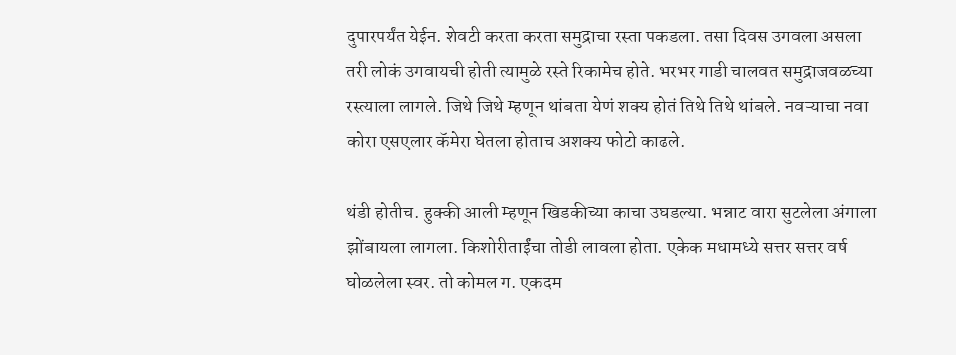दुपारपर्यंत येईन. शेवटी करता करता समुद्राचा रस्ता पकडला. तसा दिवस उगवला असला तरी लोकं उगवायची होती त्यामुळे रस्ते रिकामेच होते. भरभर गाडी चालवत समुद्राजवळच्या रस्त्याला लागले. जिथे जिथे म्हणून थांबता येणं शक्य होतं तिथे तिथे थांबले. नवऱ्याचा नवा कोरा एसएलार कॅमेरा घेतला होताच अशक्य फोटो काढले.

थंडी होतीच. हुक्की आली म्हणून खिडकीच्या काचा उघडल्या. भन्नाट वारा सुटलेला अंगाला झोंबायला लागला. किशोरीताईंचा तोडी लावला होता. एकेक मधामध्ये सत्तर सत्तर वर्ष घोळलेला स्वर. तो कोमल ग. एकदम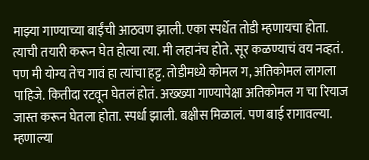माझ्या गाण्याच्या बाईंची आठवण झाली. एका स्पर्धेत तोडी म्हणायचा होता. त्याची तयारी करून घेत होत्या त्या. मी लहानंच होते. सूर कळण्याचं वय नव्हतं. पण मी योग्य तेच गावं हा त्यांचा हट्ट. तोडीमध्ये कोमल ग, अतिकोमल लागला पाहिजे. कितीदा रटवून घेतलं होतं. अख्ख्या गाण्यापेक्षा अतिकोमल ग चा रियाज जास्त करून घेतला होता. स्पर्धा झाली. बक्षीस मिळालं. पण बाई रागावल्या. म्हणाल्या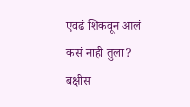एवढं शिकवून आलं कसं नाही तुला? बक्षीस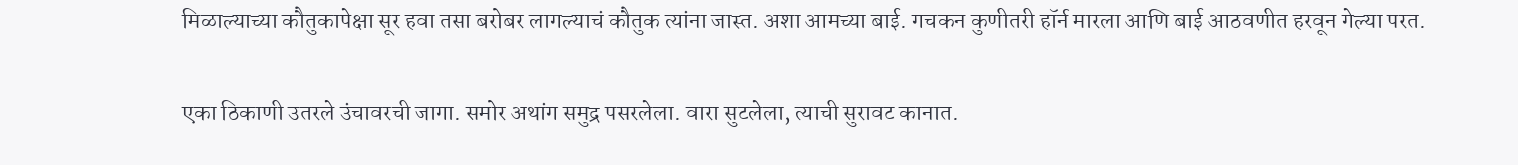मिळाल्याच्या कौतुकापेक्षा सूर हवा तसा बरोबर लागल्याचं कौतुक त्यांना जास्त. अशा आमच्या बाई. गचकन कुणीतरी हॉर्न मारला आणि बाई आठवणीत हरवून गेल्या परत.

एका ठिकाणी उतरले उंचावरची जागा. समोर अथांग समुद्र पसरलेला. वारा सुटलेला, त्याची सुरावट कानात.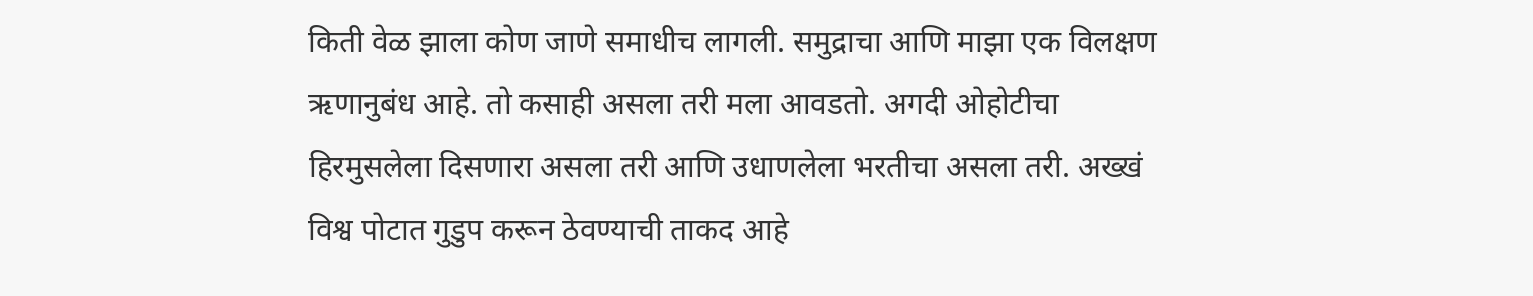किती वेळ झाला कोण जाणे समाधीच लागली. समुद्राचा आणि माझा एक विलक्षण ऋणानुबंध आहे. तो कसाही असला तरी मला आवडतो. अगदी ओहोटीचा हिरमुसलेला दिसणारा असला तरी आणि उधाणलेला भरतीचा असला तरी. अख्खं विश्व पोटात गुडुप करून ठेवण्याची ताकद आहे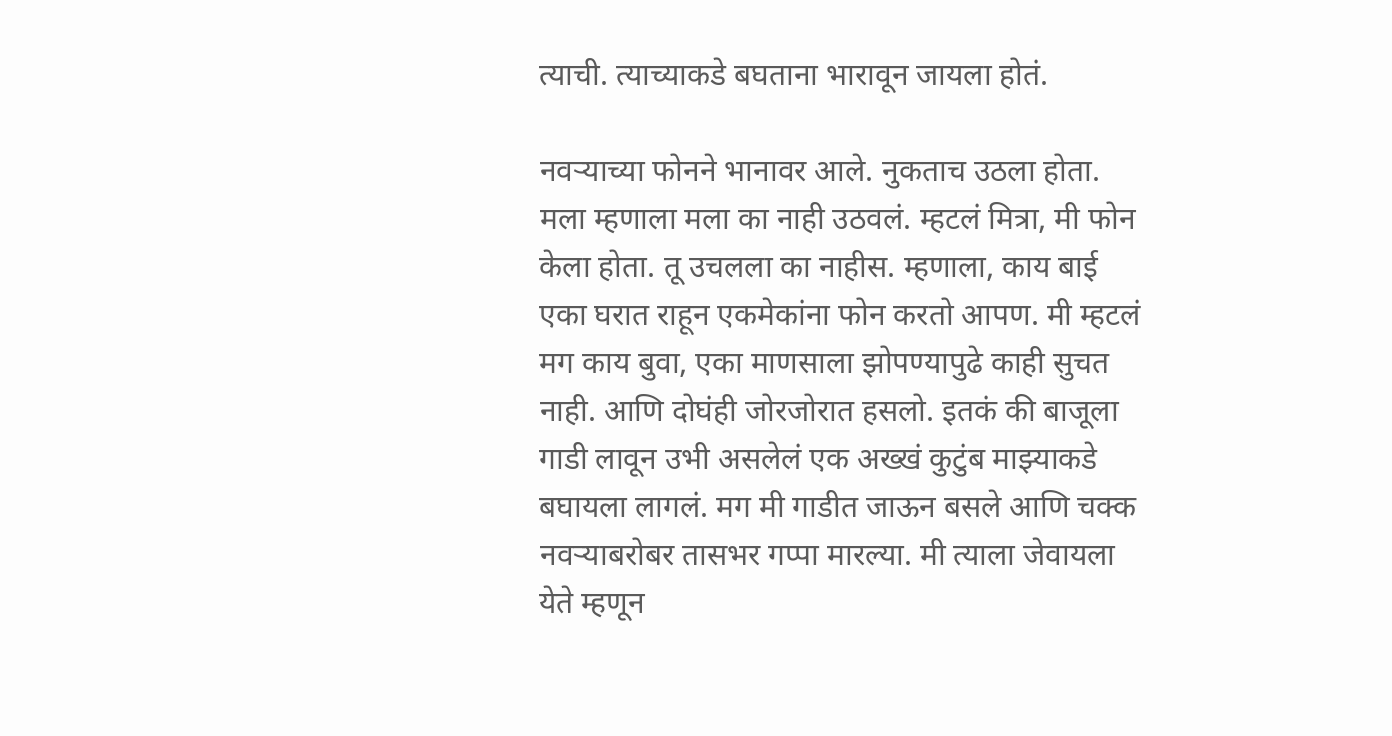त्याची. त्याच्याकडे बघताना भारावून जायला होतं.

नवऱ्याच्या फोनने भानावर आले. नुकताच उठला होता. मला म्हणाला मला का नाही उठवलं. म्हटलं मित्रा, मी फोन केला होता. तू उचलला का नाहीस. म्हणाला, काय बाई एका घरात राहून एकमेकांना फोन करतो आपण. मी म्हटलं मग काय बुवा, एका माणसाला झोपण्यापुढे काही सुचत नाही. आणि दोघंही जोरजोरात हसलो. इतकं की बाजूला गाडी लावून उभी असलेलं एक अख्खं कुटुंब माझ्याकडे बघायला लागलं. मग मी गाडीत जाऊन बसले आणि चक्क नवऱ्याबरोबर तासभर गप्पा मारल्या. मी त्याला जेवायला येते म्हणून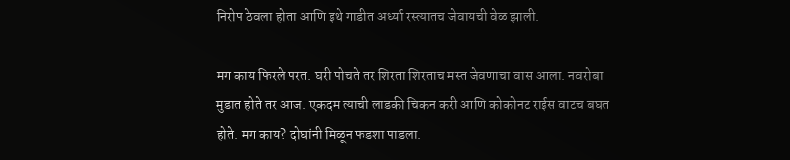निरोप ठेवला होता आणि इथे गाडीत अर्ध्या रस्त्यातच जेवायची वेळ झाली.

मग काय फिरले परत. घरी पोचते तर शिरता शिरताच मस्त जेवणाचा वास आला. नवरोबा मुडात होते तर आज. एकदम त्याची लाडकी चिकन करी आणि कोकोनट राईस वाटच बघत होते. मग काय? दोघांनी मिळून फडशा पाडला.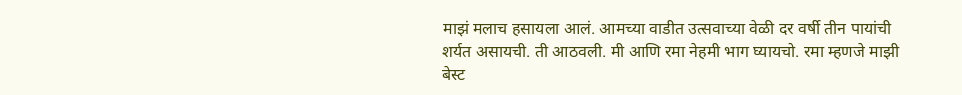माझं मलाच हसायला आलं. आमच्या वाडीत उत्सवाच्या वेळी दर वर्षी तीन पायांची शर्यत असायची. ती आठवली. मी आणि रमा नेहमी भाग घ्यायचो. रमा म्हणजे माझी बेस्ट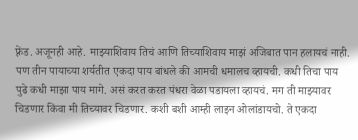फ़्रेंड. अजूनही आहे. माझ्याशिवाय तिचं आणि तिच्याशिवाय माझं अजिबात पान हलायचं नाही. पण तीन पायाच्या शर्यतीत एकदा पाय बांधले की आमची धमालच व्हायची. कधी तिचा पाय पुढे कधी माझा पाय मागे. असं करत करत पंधरा वेळा पडायला व्हायचं. मग ती माझ्यावर चिडणार किंवा मी तिच्यावर चिडणार. कशी बशी आम्ही लाइन ओलांडायचो. ते एकदा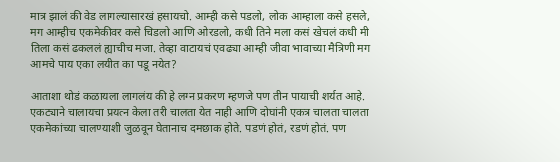मात्र झालं की वेड लागल्यासारखं हसायचो. आम्ही कसे पडलो, लोक आम्हाला कसे हसले, मग आम्हीच एकमेकीवर कसे चिडलो आणि ओरडलो, कधी तिने मला कसं खेचलं कधी मी तिला कसं ढकललं ह्याचीच मजा. तेव्हा वाटायचं एवढ्या आम्ही जीवा भावाच्या मैत्रिणी मग आमचे पाय एका लयीत का पडू नयेत?

आताशा थोडं कळायला लागलंय की हे लग्न प्रकरण म्हणजे पण तीन पायाची शर्यत आहे. एकट्याने चालायचा प्रयत्न केला तरी चालता येत नाही आणि दोघांनी एकत्र चालता चालता एकमेकांच्या चालण्याशी जुळवून घेतानाच दमछाक होते. पडणं होतं, रडणं होतं. पण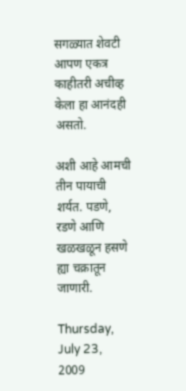सगळ्यात शेवटी आपण एकत्र काहीतरी अचीव्ह केला हा आनंदही असतो.

अशी आहे आमची तीन पायाची शर्यत. पडणे, रडणे आणि खळखळून हसणे ह्या चक्रातून जाणारी.

Thursday, July 23, 2009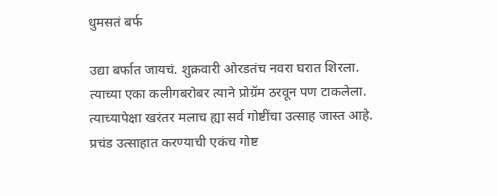धुमसतं बर्फ

उद्या बर्फात जायचं. शुक्रवारी ओरडतंच नवरा घरात शिरला.
त्याच्या एका कलीगबरोबर त्याने प्रोग्रॅम ठरवून पण टाकलेला. त्याच्यापेक्षा खरंतर मलाच ह्या सर्व गोष्टींचा उत्साह जास्त आहे. प्रचंड उत्साहात करण्याची एकंच गोष्ट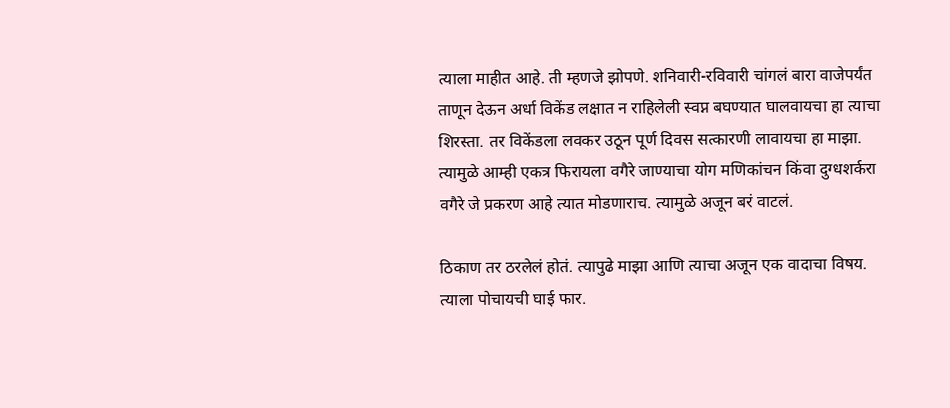त्याला माहीत आहे. ती म्हणजे झोपणे. शनिवारी-रविवारी चांगलं बारा वाजेपर्यंत ताणून देऊन अर्धा विकेंड लक्षात न राहिलेली स्वप्न बघण्यात घालवायचा हा त्याचा शिरस्ता. तर विकेंडला लवकर उठून पूर्ण दिवस सत्कारणी लावायचा हा माझा. त्यामुळे आम्ही एकत्र फिरायला वगैरे जाण्याचा योग मणिकांचन किंवा दुग्धशर्करा वगैरे जे प्रकरण आहे त्यात मोडणाराच. त्यामुळे अजून बरं वाटलं.

ठिकाण तर ठरलेलं होतं. त्यापुढे माझा आणि त्याचा अजून एक वादाचा विषय. त्याला पोचायची घाई फार.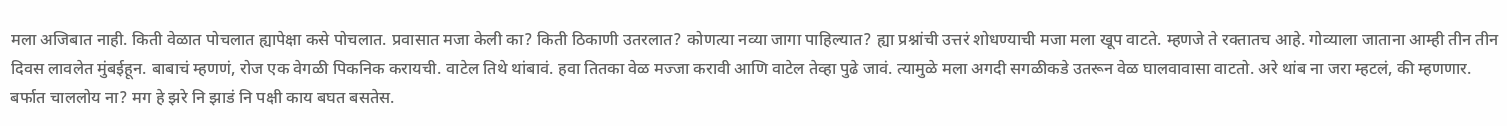मला अजिबात नाही. किती वेळात पोचलात ह्यापेक्षा कसे पोचलात. प्रवासात मजा केली का? किती ठिकाणी उतरलात? कोणत्या नव्या जागा पाहिल्यात? ह्या प्रश्नांची उत्तरं शोधण्याची मजा मला खूप वाटते. म्हणजे ते रक्तातच आहे. गोव्याला जाताना आम्ही तीन तीन दिवस लावलेत मुंबईहून. बाबाचं म्हणणं, रोज एक वेगळी पिकनिक करायची. वाटेल तिथे थांबावं. हवा तितका वेळ मज्जा करावी आणि वाटेल तेव्हा पुढे जावं. त्यामुळे मला अगदी सगळीकडे उतरून वेळ घालवावासा वाटतो. अरे थांब ना जरा म्हटलं, की म्हणणार. बर्फात चाललोय ना? मग हे झरे नि झाडं नि पक्षी काय बघत बसतेस.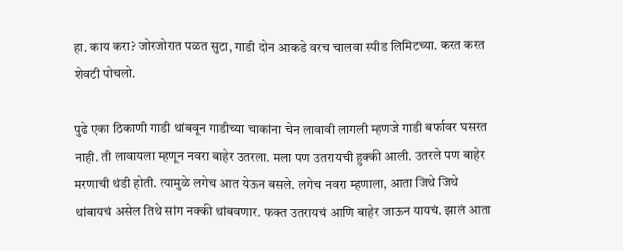हा. काय करा? जोरजोरात पळत सुटा, गाडी दोन आकडे वरच चालवा स्पीड लिमिटच्या. करत करत शेवटी पोचलो.

पुढे एका ठिकाणी गाडी थांबवून गाडीच्या चाकांना चेन लावावी लागली म्हणजे गाडी बर्फावर घसरत नाही. ती लावायला म्हणून नवरा बाहेर उतरला. मला पण उतरायची हुक्की आली. उतरले पण बाहेर मरणाची थंडी होती. त्यामुळे लगेच आत येऊन बसले. लगेच नवरा म्हणाला, आता जिथे जिथे थांबायचं असेल तिथे सांग नक्की थांबवणार. फक्त उतरायचं आणि बाहेर जाऊन यायचं. झालं आता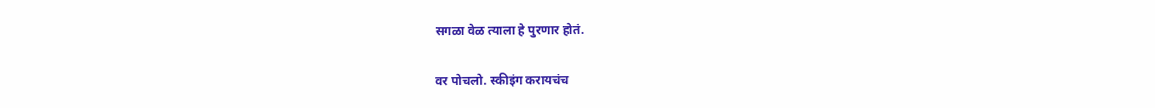सगळा वेळ त्याला हे पुरणार होतं.

वर पोचलो. स्कीइंग करायचंच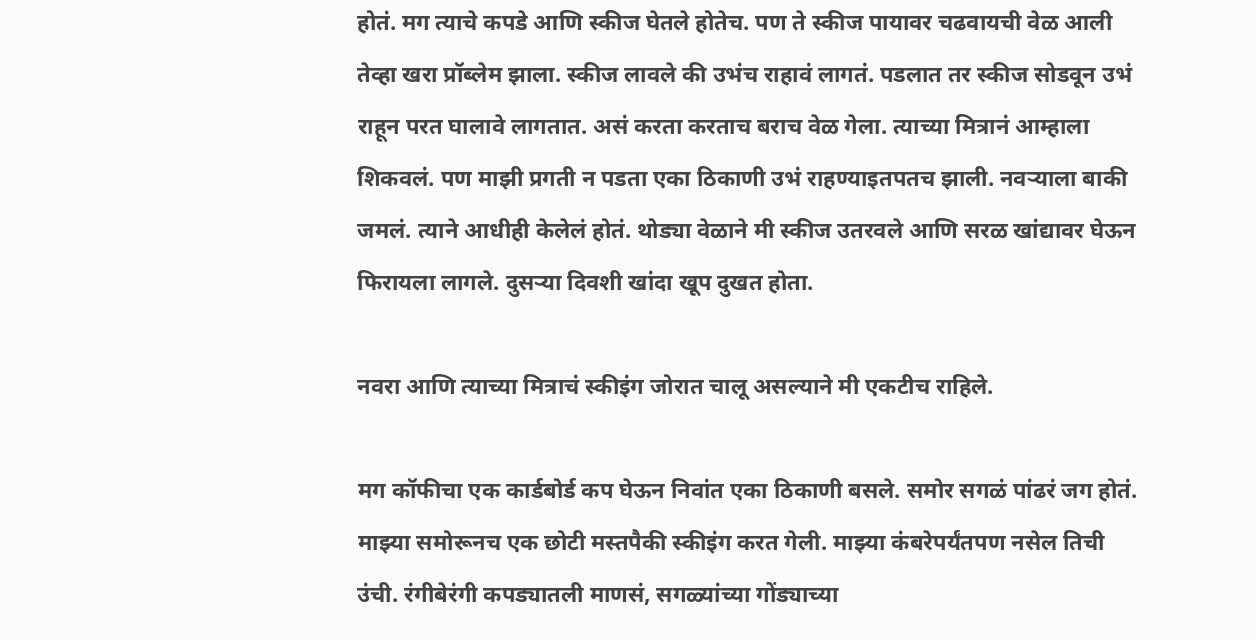होतं. मग त्याचे कपडे आणि स्कीज घेतले होतेच. पण ते स्कीज पायावर चढवायची वेळ आली तेव्हा खरा प्रॉब्लेम झाला. स्कीज लावले की उभंच राहावं लागतं. पडलात तर स्कीज सोडवून उभं राहून परत घालावे लागतात. असं करता करताच बराच वेळ गेला. त्याच्या मित्रानं आम्हाला शिकवलं. पण माझी प्रगती न पडता एका ठिकाणी उभं राहण्याइतपतच झाली. नवऱ्याला बाकी जमलं. त्याने आधीही केलेलं होतं. थोड्या वेळाने मी स्कीज उतरवले आणि सरळ खांद्यावर घेऊन फिरायला लागले. दुसऱ्या दिवशी खांदा खूप दुखत होता.

नवरा आणि त्याच्या मित्राचं स्कीइंग जोरात चालू असल्याने मी एकटीच राहिले.

मग कॉफीचा एक कार्डबोर्ड कप घेऊन निवांत एका ठिकाणी बसले. समोर सगळं पांढरं जग होतं. माझ्या समोरूनच एक छोटी मस्तपैकी स्कीइंग करत गेली. माझ्या कंबरेपर्यंतपण नसेल तिची उंची. रंगीबेरंगी कपड्यातली माणसं, सगळ्यांच्या गोंड्याच्या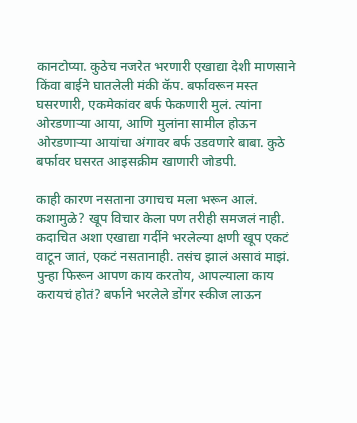कानटोप्या. कुठेच नजरेत भरणारी एखाद्या देशी माणसाने किंवा बाईने घातलेली मंकी कॅप. बर्फावरून मस्त घसरणारी, एकमेकांवर बर्फ फेकणारी मुलं. त्यांना ओरडणाऱ्या आया, आणि मुलांना सामील होऊन ओरडणाऱ्या आयांचा अंगावर बर्फ उडवणारे बाबा. कुठे बर्फावर घसरत आइसक्रीम खाणारी जोडपी.

काही कारण नसताना उगाचच मला भरून आलं. कशामुळे? खूप विचार केला पण तरीही समजलं नाही. कदाचित अशा एखाद्या गर्दीने भरलेल्या क्षणी खूप एकटं वाटून जातं, एकटं नसतानाही. तसंच झालं असावं माझं. पुन्हा फिरून आपण काय करतोय, आपल्याला काय करायचं होतं? बर्फाने भरलेले डोंगर स्कीज लाऊन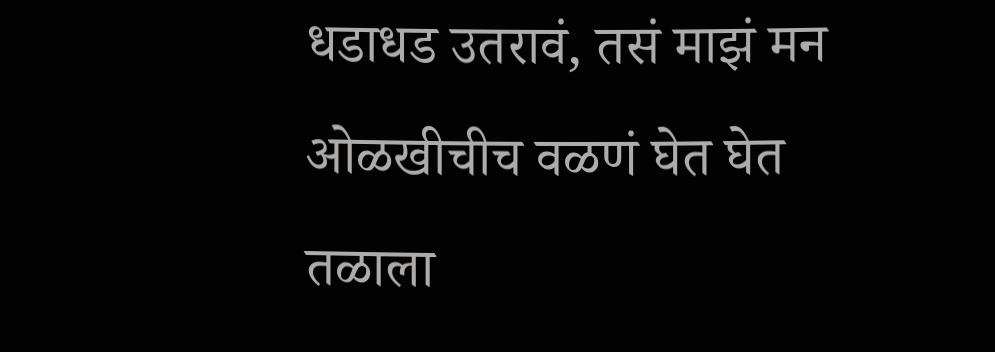धडाधड उतरावं, तसं माझं मन ओळखीचीच वळणं घेत घेत तळाला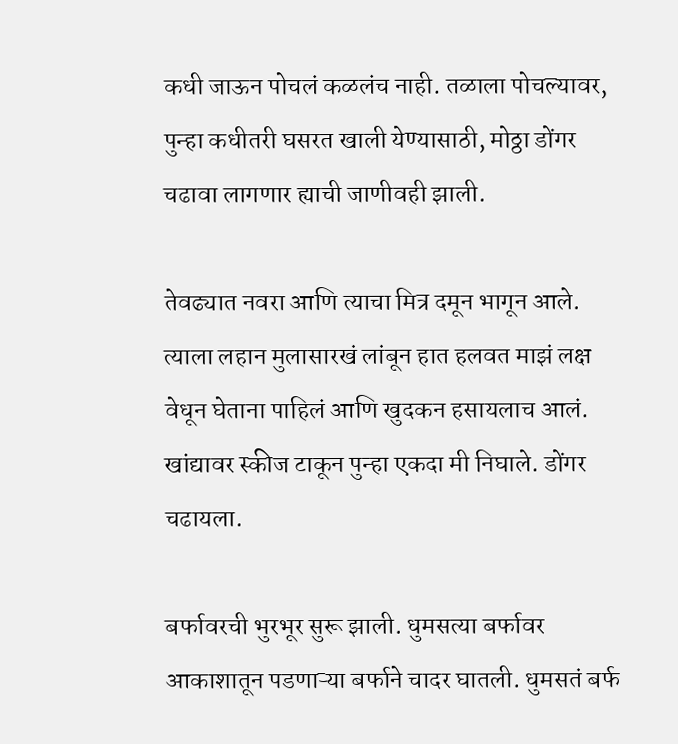कधी जाऊन पोचलं कळलंच नाही. तळाला पोचल्यावर, पुन्हा कधीतरी घसरत खाली येण्यासाठी, मोठ्ठा डोंगर चढावा लागणार ह्याची जाणीवही झाली.

तेवढ्यात नवरा आणि त्याचा मित्र दमून भागून आले. त्याला लहान मुलासारखं लांबून हात हलवत माझं लक्ष वेधून घेताना पाहिलं आणि खुदकन हसायलाच आलं. खांद्यावर स्कीज टाकून पुन्हा एकदा मी निघाले. डोंगर चढायला.

बर्फावरची भुरभूर सुरू झाली. धुमसत्या बर्फावर आकाशातून पडणाऱ्या बर्फाने चादर घातली. धुमसतं बर्फ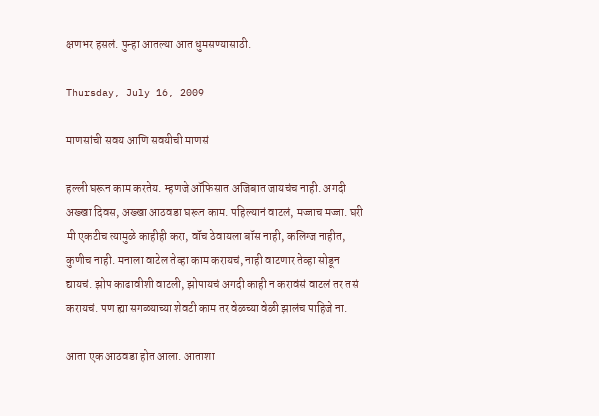क्षणभर हसलं. पुन्हा आतल्या आत धुमसण्यासाठी.

Thursday, July 16, 2009

माणसांची सवय आणि सवयीची माणसं

हल्ली घरून काम करतेय. म्हणजे ऑफिसात अजिबात जायचंच नाही. अगदी अख्खा दिवस, अख्खा आठवडा घरून काम. पहिल्यानं वाटलं, मज्जाच मज्जा. घरी मी एकटीच त्यामुळे काहीही करा, वॉच ठेवायला बॉस नाही, कलिग्ज नाहीत, कुणीच नाही. मनाला वाटेल तेव्हा काम करायचं, नाही वाटणार तेव्हा सोडून द्यायचं. झोप काढावीशी वाटली, झोपायचं अगदी काही न करावंसं वाटलं तर तसं करायचं. पण ह्या सगळ्याच्या शेवटी काम तर वेळच्या वेळी झालंच पाहिजे ना.

आता एक आठवडा होत आला. आताशा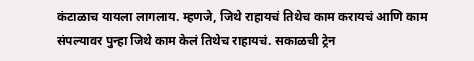कंटाळाच यायला लागलाय. म्हणजे, जिथे राहायचं तिथेच काम करायचं आणि काम संपल्यावर पुन्हा जिथे काम केलं तिथेच राहायचं. सकाळची ट्रेन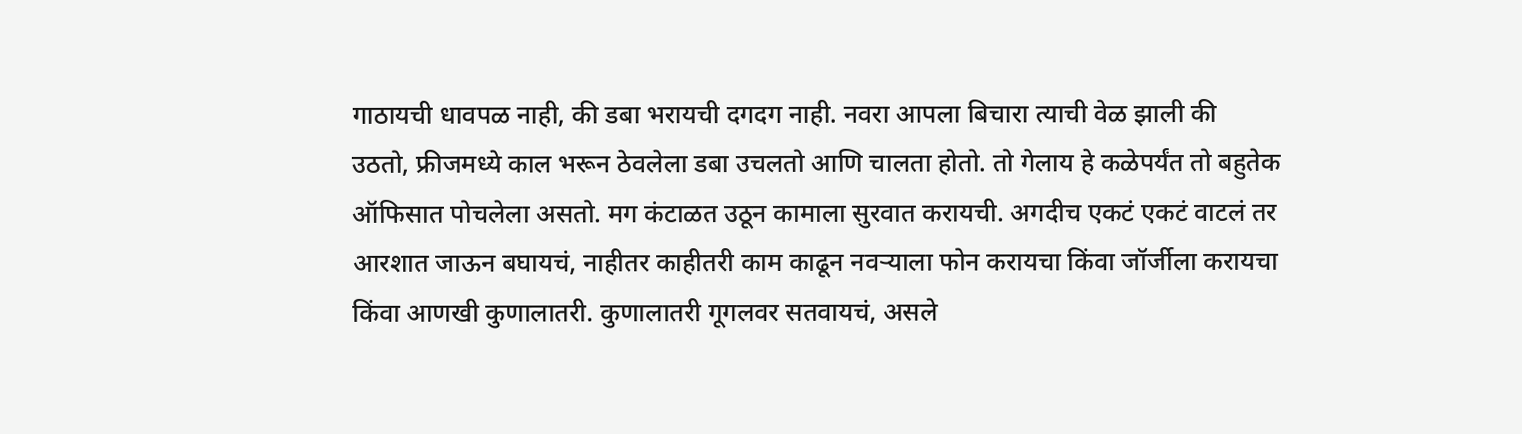गाठायची धावपळ नाही, की डबा भरायची दगदग नाही. नवरा आपला बिचारा त्याची वेळ झाली की उठतो, फ्रीजमध्ये काल भरून ठेवलेला डबा उचलतो आणि चालता होतो. तो गेलाय हे कळेपर्यंत तो बहुतेक ऑफिसात पोचलेला असतो. मग कंटाळत उठून कामाला सुरवात करायची. अगदीच एकटं एकटं वाटलं तर आरशात जाऊन बघायचं, नाहीतर काहीतरी काम काढून नवऱ्याला फोन करायचा किंवा जॉर्जीला करायचा किंवा आणखी कुणालातरी. कुणालातरी गूगलवर सतवायचं, असले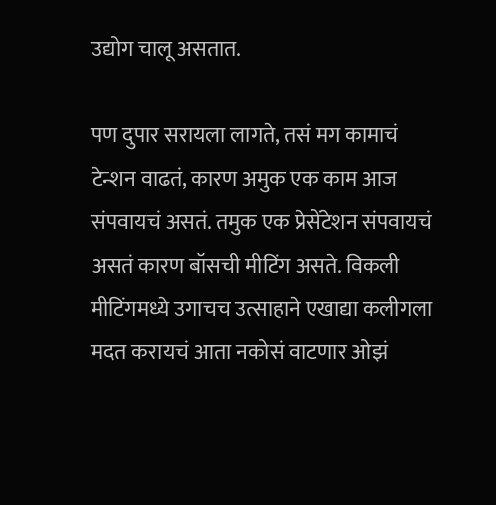उद्योग चालू असतात.

पण दुपार सरायला लागते, तसं मग कामाचं टेन्शन वाढतं, कारण अमुक एक काम आज संपवायचं असतं. तमुक एक प्रेसेंटेशन संपवायचं असतं कारण बॉसची मीटिंग असते. विकली मीटिंगमध्ये उगाचच उत्साहाने एखाद्या कलीगला मदत करायचं आता नकोसं वाटणार ओझं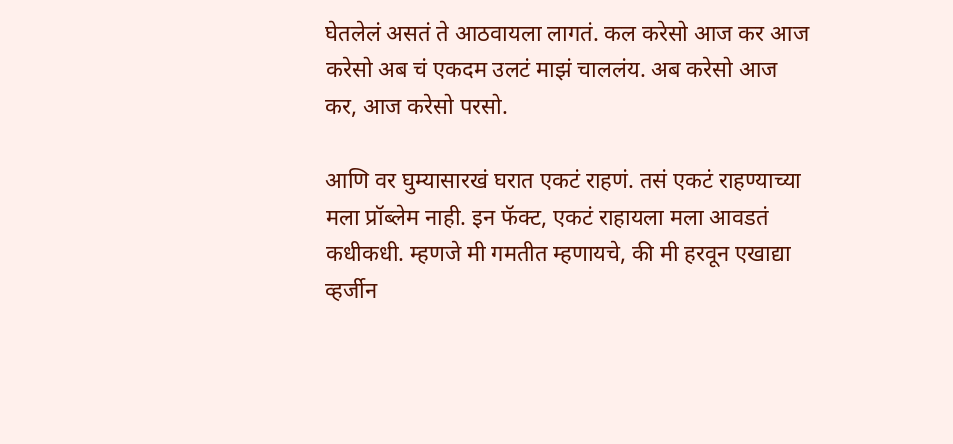घेतलेलं असतं ते आठवायला लागतं. कल करेसो आज कर आज करेसो अब चं एकदम उलटं माझं चाललंय. अब करेसो आज कर, आज करेसो परसो.

आणि वर घुम्यासारखं घरात एकटं राहणं. तसं एकटं राहण्याच्या मला प्रॉब्लेम नाही. इन फॅक्ट, एकटं राहायला मला आवडतं कधीकधी. म्हणजे मी गमतीत म्हणायचे, की मी हरवून एखाद्या व्हर्जीन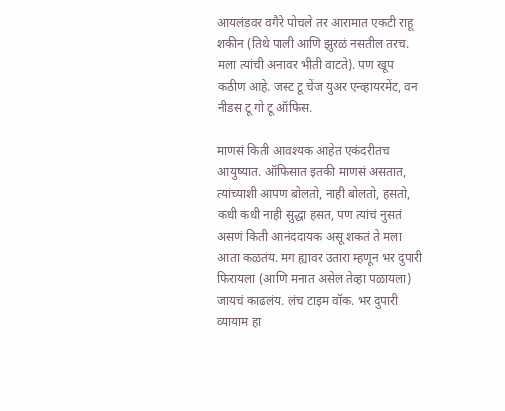आयलंडवर वगैरे पोचले तर आरामात एकटी राहू शकीन (तिथे पाली आणि झुरळं नसतील तरच. मला त्यांची अनावर भीती वाटते). पण खूप कठीण आहे. जस्ट टू चेंज युअर एन्व्हायरमेंट, वन नीडस टू गो टू ऑफिस.

माणसं किती आवश्यक आहेत एकंदरीतच आयुष्यात. ऑफिसात इतकी माणसं असतात, त्यांच्याशी आपण बोलतो, नाही बोलतो, हसतो, कधी कधी नाही सुद्धा हसत, पण त्यांचं नुसतं असणं किती आनंददायक असू शकतं ते मला आता कळतंय. मग ह्यावर उतारा म्हणून भर दुपारी फिरायला (आणि मनात असेल तेव्हा पळायला) जायचं काढलंय. लंच टाइम वॉक. भर दुपारी व्यायाम हा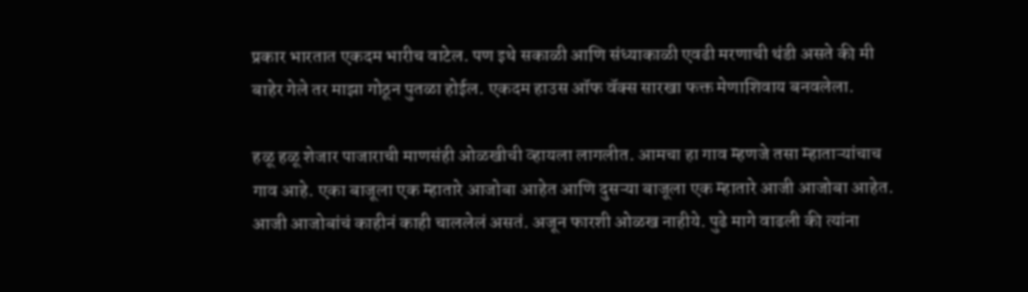प्रकार भारतात एकदम भारीच वाटेल. पण इथे सकाळी आणि संध्याकाळी एवढी मरणाची थंडी असते की मी बाहेर गेले तर माझा गोठून पुतळा होईल. एकदम हाउस ऑफ वॅक्स सारखा फक्त मेणाशिवाय बनवलेला.

हळू हळू शेजार पाजाराची माणसंही ओळखीची व्हायला लागलीत. आमचा हा गाव म्हणजे तसा म्हाताऱ्यांचाच गाव आहे. एका बाजूला एक म्हातारे आजोबा आहेत आणि दुसऱ्या बाजूला एक म्हातारे आजी आजोबा आहेत. आजी आजोबांचं काहीनं काही चाललेलं असतं. अजून फारशी ओळख नाहीये. पुढे मागे वाढली की त्यांना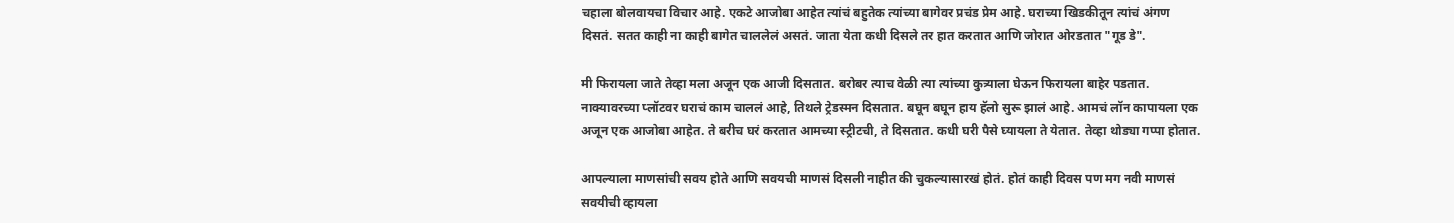चहाला बोलवायचा विचार आहे. एकटे आजोबा आहेत त्यांचं बहुतेक त्यांच्या बागेवर प्रचंड प्रेम आहे. घराच्या खिडकीतून त्यांचं अंगण दिसतं. सतत काही ना काही बागेत चाललेलं असतं. जाता येता कधी दिसले तर हात करतात आणि जोरात ओरडतात "गूड डे".

मी फिरायला जाते तेव्हा मला अजून एक आजी दिसतात. बरोबर त्याच वेळी त्या त्यांच्या कुत्र्याला घेऊन फिरायला बाहेर पडतात. नाक्यावरच्या प्लॉटवर घराचं काम चाललं आहे, तिथले ट्रेडस्मन दिसतात. बघून बघून हाय हॅलो सुरू झालं आहे. आमचं लॉन कापायला एक अजून एक आजोबा आहेत. ते बरीच घरं करतात आमच्या स्ट्रीटची, ते दिसतात. कधी घरी पैसे घ्यायला ते येतात. तेव्हा थोड्या गप्पा होतात.

आपल्याला माणसांची सवय होते आणि सवयची माणसं दिसली नाहीत की चुकल्यासारखं होतं. होतं काही दिवस पण मग नवी माणसं सवयीची व्हायला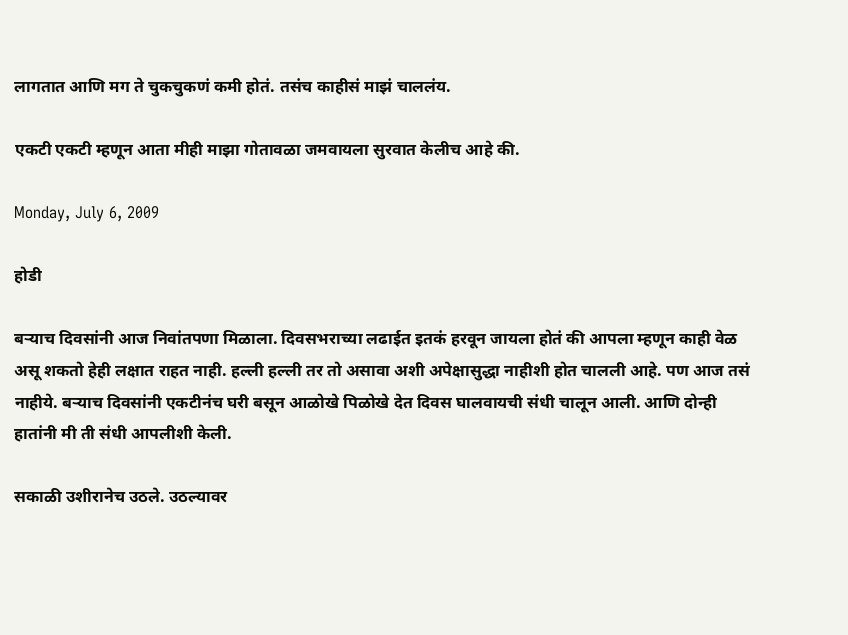लागतात आणि मग ते चुकचुकणं कमी होतं. तसंच काहीसं माझं चाललंय.

एकटी एकटी म्हणून आता मीही माझा गोतावळा जमवायला सुरवात केलीच आहे की.

Monday, July 6, 2009

होडी

बऱ्याच दिवसांनी आज निवांतपणा मिळाला. दिवसभराच्या लढाईत इतकं हरवून जायला होतं की आपला म्हणून काही वेळ असू शकतो हेही लक्षात राहत नाही. हल्ली हल्ली तर तो असावा अशी अपेक्षासुद्धा नाहीशी होत चालली आहे. पण आज तसं नाहीये. बऱ्याच दिवसांनी एकटीनंच घरी बसून आळोखे पिळोखे देत दिवस घालवायची संधी चालून आली. आणि दोन्ही हातांनी मी ती संधी आपलीशी केली.

सकाळी उशीरानेच उठले. उठल्यावर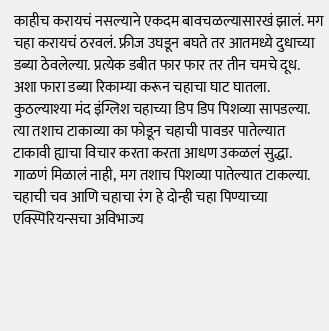काहीच करायचं नसल्याने एकदम बावचळल्यासारखं झालं. मग चहा करायचं ठरवलं. फ्रीज उघडून बघते तर आतमध्ये दुधाच्या डब्या ठेवलेल्या. प्रत्येक डबीत फार फार तर तीन चमचे दूध. अशा फारा डब्या रिकाम्या करून चहाचा घाट घातला. कुठल्याश्या मंद इंग्लिश चहाच्या डिप डिप पिशव्या सापडल्या. त्या तशाच टाकाव्या का फोडून चहाची पावडर पातेल्यात टाकावी ह्याचा विचार करता करता आधण उकळलं सुद्धा. गाळणं मिळालं नाही, मग तशाच पिशव्या पातेल्यात टाकल्या. चहाची चव आणि चहाचा रंग हे दोन्ही चहा पिण्याच्या एक्स्पिरियन्सचा अविभाज्य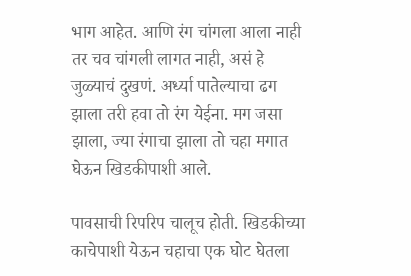भाग आहेत. आणि रंग चांगला आला नाही तर चव चांगली लागत नाही, असं हे जुळ्याचं दुखणं. अर्ध्या पातेल्याचा ढग झाला तरी हवा तो रंग येईना. मग जसा झाला, ज्या रंगाचा झाला तो चहा मगात घेऊन खिडकीपाशी आले.

पावसाची रिपरिप चालूच होती. खिडकीच्या काचेपाशी येऊन चहाचा एक घोट घेतला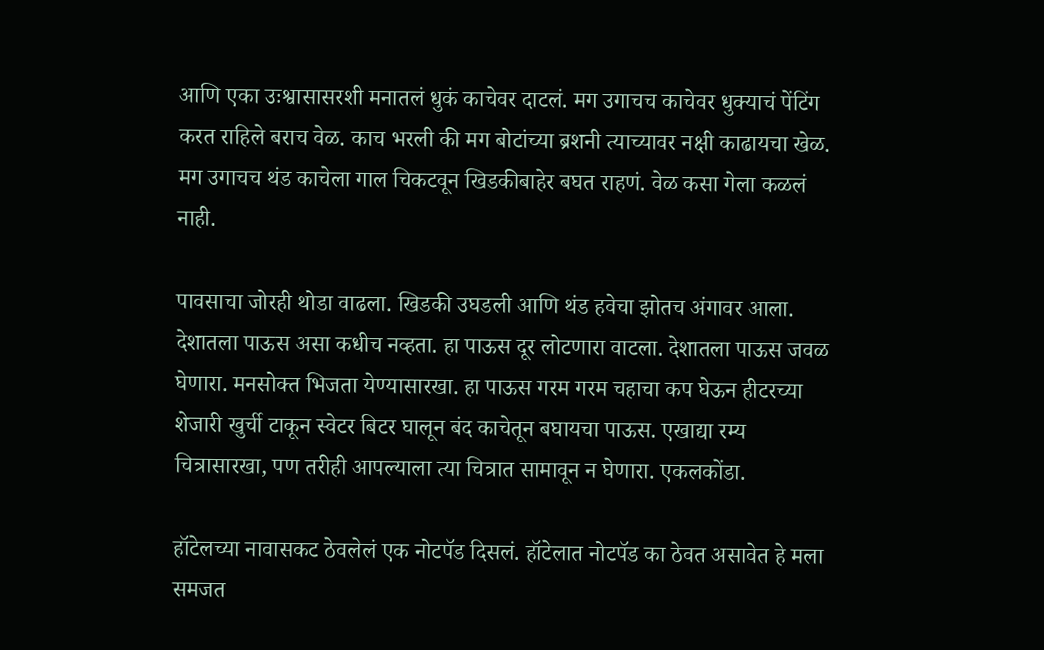आणि एका उःश्वासासरशी मनातलं धुकं काचेवर दाटलं. मग उगाचच काचेवर धुक्याचं पेंटिंग करत राहिले बराच वेळ. काच भरली की मग बोटांच्या ब्रशनी त्याच्यावर नक्षी काढायचा खेळ. मग उगाचच थंड काचेला गाल चिकटवून खिडकीबाहेर बघत राहणं. वेळ कसा गेला कळलं नाही.

पावसाचा जोरही थोडा वाढला. खिडकी उघडली आणि थंड हवेचा झोतच अंगावर आला. देशातला पाऊस असा कधीच नव्हता. हा पाऊस दूर लोटणारा वाटला. देशातला पाऊस जवळ घेणारा. मनसोक्त भिजता येण्यासारखा. हा पाऊस गरम गरम चहाचा कप घेऊन हीटरच्या शेजारी खुर्ची टाकून स्वेटर बिटर घालून बंद काचेतून बघायचा पाऊस. एखाद्या रम्य चित्रासारखा, पण तरीही आपल्याला त्या चित्रात सामावून न घेणारा. एकलकोंडा.

हॉटेलच्या नावासकट ठेवलेलं एक नोटपॅड दिसलं. हॉटेलात नोटपॅड का ठेवत असावेत हे मला समजत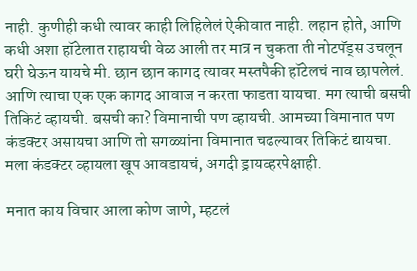नाही. कुणीही कधी त्यावर काही लिहिलेलं ऐकीवात नाही. लहान होते, आणि कधी अशा हॉटेलात राहायची वेळ आली तर मात्र न चुकता ती नोटपॅड्स उचलून घरी घेऊन यायचे मी. छान छान कागद त्यावर मस्तपैकी हॉटेलचं नाव छापलेलं. आणि त्याचा एक एक कागद आवाज न करता फाडता यायचा. मग त्याची बसची तिकिटं व्हायची. बसची का? विमानाची पण व्हायची. आमच्या विमानात पण कंडक्टर असायचा आणि तो सगळ्यांना विमानात चढल्यावर तिकिटं द्यायचा. मला कंडक्टर व्हायला खूप आवडायचं, अगदी ड्रायव्हरपेक्षाही.

मनात काय विचार आला कोण जाणे, म्हटलं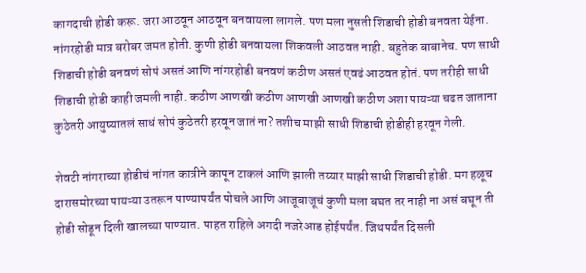कागदाची होडी करू. जरा आठवून आठवून बनवायला लागले. पण मला नुसती शिडाची होडी बनवता येईना. नांगरहोडी मात्र बरोबर जमत होती. कुणी होडी बनवायला शिकवली आठवत नाही. बहुतेक बाबानेच. पण साधी शिडाची होडी बनवणं सोपं असतं आणि नांगरहोडी बनवणं कठीण असतं एवढं आठवत होतं. पण तरीही साधी शिडाची होडी काही जमली नाही. कठीण आणखी कठीण आणखी आणखी कठीण अशा पायऱ्या चढत जाताना कुठेतरी आयुष्यातलं साधं सोपं कुठेतरी हरवून जातं ना? तशीच माझी साधी शिडाची होडीही हरवून गेली.

शेवटी नांगराच्या होडीचं नांगत कात्रीने कापून टाकलं आणि झाली तय्यार माझी साधी शिडाची होडी. मग हळूच दारासमोरच्या पायऱ्या उतरून पाण्यापर्यंत पोचले आणि आजूबाजूचं कुणी मला बघत तर नाही ना असं बघून ती होडी सोडून दिली खालच्या पाण्यात. पाहत राहिले अगदी नजरेआड होईपर्यंत. जिथपर्यंत दिसली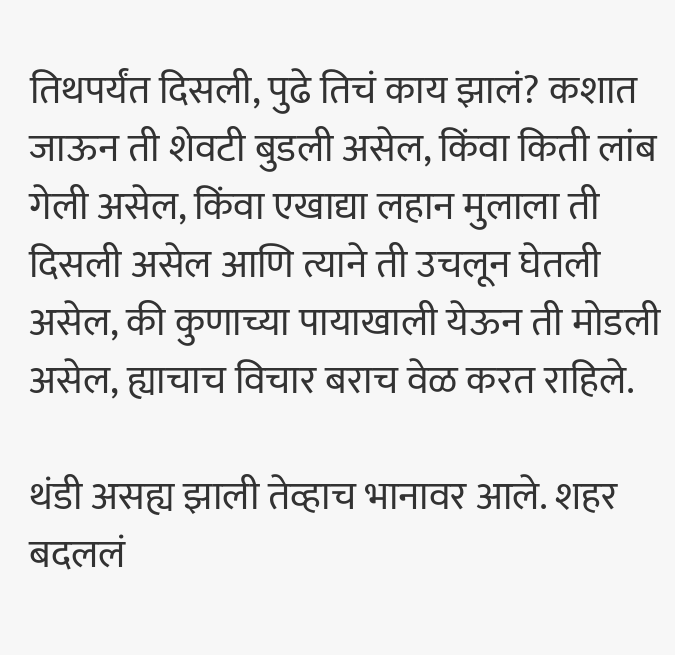तिथपर्यंत दिसली, पुढे तिचं काय झालं? कशात जाऊन ती शेवटी बुडली असेल, किंवा किती लांब गेली असेल, किंवा एखाद्या लहान मुलाला ती दिसली असेल आणि त्याने ती उचलून घेतली असेल, की कुणाच्या पायाखाली येऊन ती मोडली असेल, ह्याचाच विचार बराच वेळ करत राहिले.

थंडी असह्य झाली तेव्हाच भानावर आले. शहर बदललं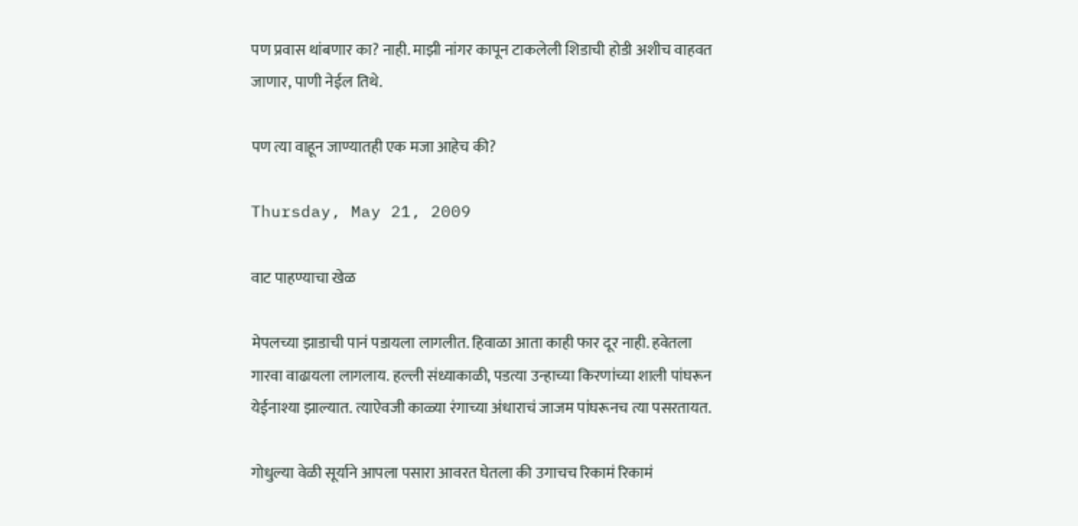पण प्रवास थांबणार का? नाही. माझी नांगर कापून टाकलेली शिडाची होडी अशीच वाहवत जाणार, पाणी नेईल तिथे.

पण त्या वाहून जाण्यातही एक मजा आहेच की?

Thursday, May 21, 2009

वाट पाहण्याचा खेळ

मेपलच्या झाडाची पानं पडायला लागलीत. हिवाळा आता काही फार दूर नाही. हवेतला गारवा वाढायला लागलाय. हल्ली संध्याकाळी, पडत्या उन्हाच्या किरणांच्या शाली पांघरून येईनाश्या झाल्यात. त्याऐवजी काळ्या रंगाच्या अंधाराचं जाजम पांघरूनच त्या पसरतायत.

गोधुल्या वेळी सूर्याने आपला पसारा आवरत घेतला की उगाचच रिकामं रिकामं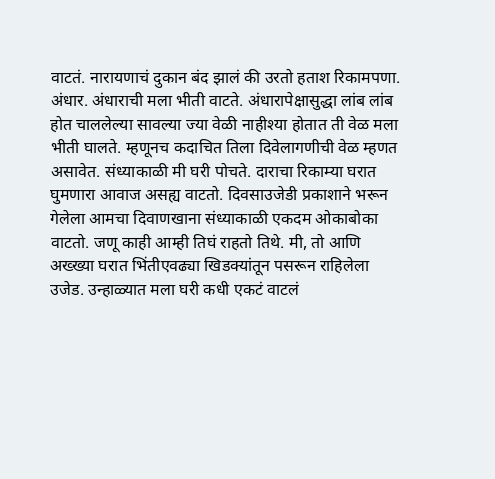वाटतं. नारायणाचं दुकान बंद झालं की उरतो हताश रिकामपणा. अंधार. अंधाराची मला भीती वाटते. अंधारापेक्षासुद्धा लांब लांब होत चाललेल्या सावल्या ज्या वेळी नाहीश्या होतात ती वेळ मला भीती घालते. म्हणूनच कदाचित तिला दिवेलागणीची वेळ म्हणत असावेत. संध्याकाळी मी घरी पोचते. दाराचा रिकाम्या घरात घुमणारा आवाज असह्य वाटतो. दिवसाउजेडी प्रकाशाने भरून गेलेला आमचा दिवाणखाना संध्याकाळी एकदम ओकाबोका वाटतो. जणू काही आम्ही तिघं राहतो तिथे. मी, तो आणि अख्ख्या घरात भिंतीएवढ्या खिडक्यांतून पसरून राहिलेला उजेड. उन्हाळ्यात मला घरी कधी एकटं वाटलं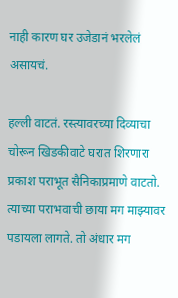नाही कारण घर उजेडानं भरलेलं असायचं.

हल्ली वाटतं. रस्त्यावरच्या दिव्याचा चोरून खिडकीवाटे घरात शिरणारा प्रकाश पराभूत सैनिकाप्रमाणे वाटतो. त्याच्या पराभवाची छाया मग माझ्यावर पडायला लागते. तो अंधार मग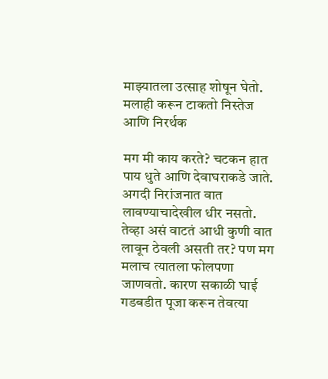माझ्यातला उत्साह शोषून घेतो. मलाही करून टाकतो निस्तेज आणि निरर्थक

मग मी काय करते? चटकन हात पाय धुते आणि देवाघराकडे जाते. अगदी निरांजनात वात लावण्याचादेखील धीर नसतो. तेव्हा असं वाटतं आधी कुणी वात लावून ठेवली असती तर? पण मग मलाच त्यातला फोलपणा जाणवतो. कारण सकाळी घाई गडबडीत पूजा करून तेवत्या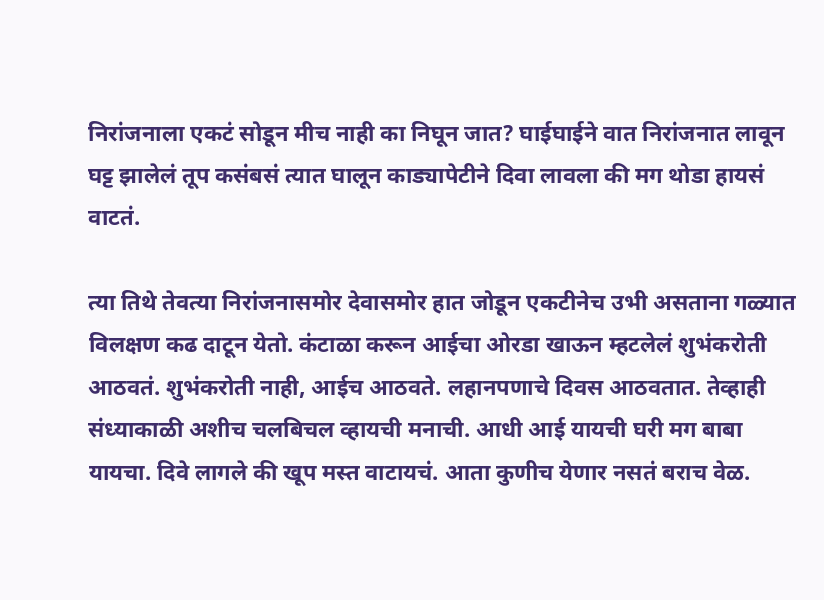निरांजनाला एकटं सोडून मीच नाही का निघून जात? घाईघाईने वात निरांजनात लावून घट्ट झालेलं तूप कसंबसं त्यात घालून काड्यापेटीने दिवा लावला की मग थोडा हायसं वाटतं.

त्या तिथे तेवत्या निरांजनासमोर देवासमोर हात जोडून एकटीनेच उभी असताना गळ्यात विलक्षण कढ दाटून येतो. कंटाळा करून आईचा ओरडा खाऊन म्हटलेलं शुभंकरोती आठवतं. शुभंकरोती नाही, आईच आठवते. लहानपणाचे दिवस आठवतात. तेव्हाही संध्याकाळी अशीच चलबिचल व्हायची मनाची. आधी आई यायची घरी मग बाबा यायचा. दिवे लागले की खूप मस्त वाटायचं. आता कुणीच येणार नसतं बराच वेळ.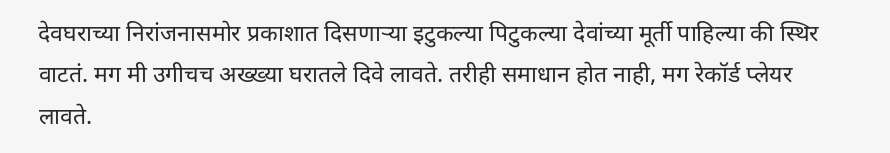देवघराच्या निरांजनासमोर प्रकाशात दिसणाऱ्या इटुकल्या पिटुकल्या देवांच्या मूर्ती पाहिल्या की स्थिर वाटतं. मग मी उगीचच अख्ख्या घरातले दिवे लावते. तरीही समाधान होत नाही, मग रेकॉर्ड प्लेयर लावते.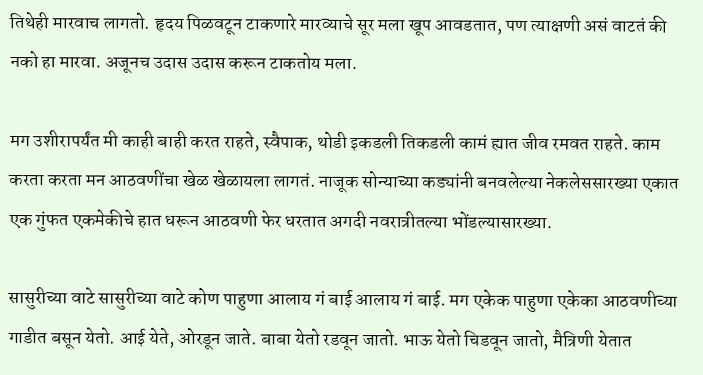तिथेही मारवाच लागतो. हृदय पिळवटून टाकणारे मारव्याचे सूर मला खूप आवडतात, पण त्याक्षणी असं वाटतं की नको हा मारवा. अजूनच उदास उदास करून टाकतोय मला.

मग उशीरापर्यंत मी काही बाही करत राहते, स्वैपाक, थोडी इकडली तिकडली कामं ह्यात जीव रमवत राहते. काम करता करता मन आठवणींचा खेळ खेळायला लागतं. नाजूक सोन्याच्या कड्यांनी बनवलेल्या नेकलेससारख्या एकात एक गुंफत एकमेकीचे हात धरून आठवणी फेर धरतात अगदी नवरात्रीतल्या भोंडल्यासारख्या.

सासुरीच्या वाटे सासुरीच्या वाटे कोण पाहुणा आलाय गं बाई आलाय गं बाई. मग एकेक पाहुणा एकेका आठवणीच्या गाडीत बसून येतो. आई येते, ओरडून जाते. बाबा येतो रडवून जातो. भाऊ येतो चिडवून जातो, मैत्रिणी येतात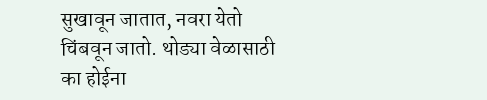सुखावून जातात, नवरा येतो चिंबवून जातो. थोड्या वेळासाठी का होईना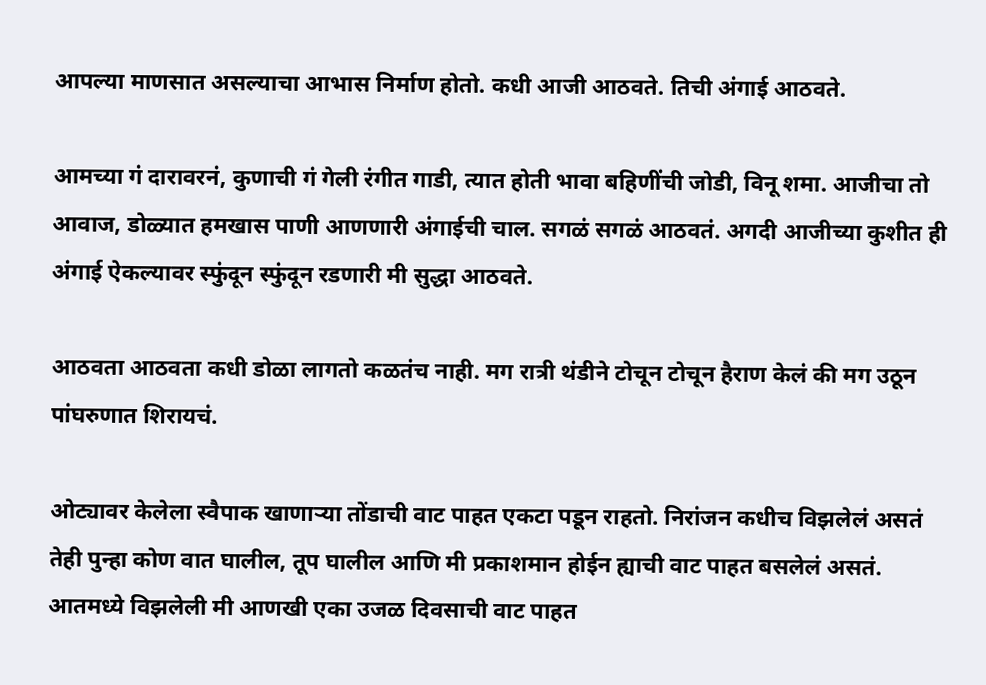आपल्या माणसात असल्याचा आभास निर्माण होतो. कधी आजी आठवते. तिची अंगाई आठवते.

आमच्या गं दारावरनं, कुणाची गं गेली रंगीत गाडी, त्यात होती भावा बहिणींची जोडी, विनू शमा. आजीचा तो आवाज, डोळ्यात हमखास पाणी आणणारी अंगाईची चाल. सगळं सगळं आठवतं. अगदी आजीच्या कुशीत ही अंगाई ऐकल्यावर स्फुंदून स्फुंदून रडणारी मी सुद्धा आठवते.

आठवता आठवता कधी डोळा लागतो कळतंच नाही. मग रात्री थंडीने टोचून टोचून हैराण केलं की मग उठून पांघरुणात शिरायचं.

ओट्यावर केलेला स्वैपाक खाणाऱ्या तोंडाची वाट पाहत एकटा पडून राहतो. निरांजन कधीच विझलेलं असतं तेही पुन्हा कोण वात घालील, तूप घालील आणि मी प्रकाशमान होईन ह्याची वाट पाहत बसलेलं असतं. आतमध्ये विझलेली मी आणखी एका उजळ दिवसाची वाट पाहत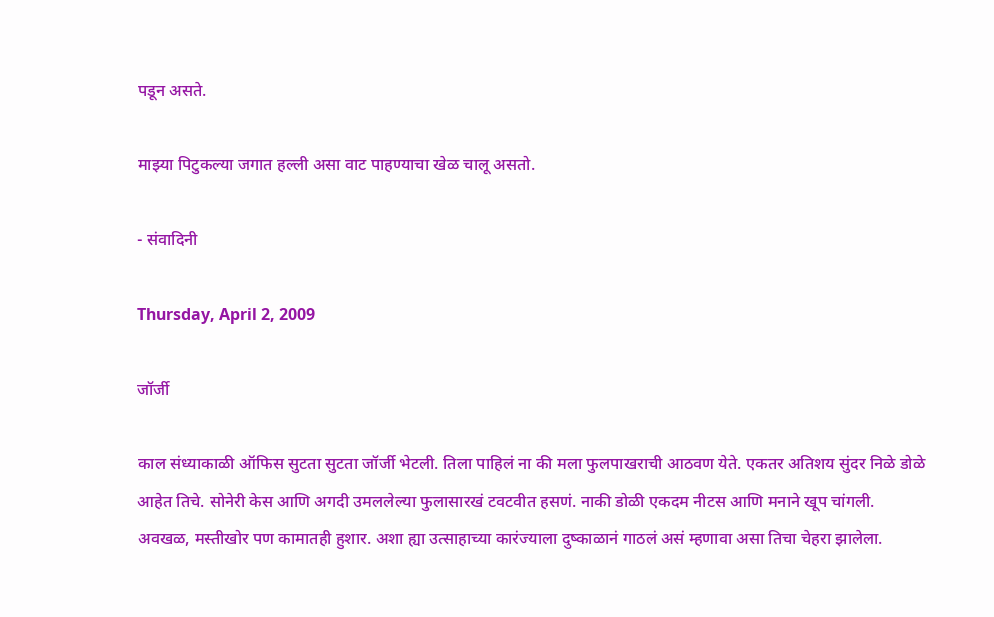पडून असते.

माझ्या पिटुकल्या जगात हल्ली असा वाट पाहण्याचा खेळ चालू असतो.

- संवादिनी

Thursday, April 2, 2009

जॉर्जी

काल संध्याकाळी ऑफिस सुटता सुटता जॉर्जी भेटली. तिला पाहिलं ना की मला फुलपाखराची आठवण येते. एकतर अतिशय सुंदर निळे डोळे आहेत तिचे. सोनेरी केस आणि अगदी उमललेल्या फुलासारखं टवटवीत हसणं. नाकी डोळी एकदम नीटस आणि मनाने खूप चांगली. अवखळ, मस्तीखोर पण कामातही हुशार. अशा ह्या उत्साहाच्या कारंज्याला दुष्काळानं गाठलं असं म्हणावा असा तिचा चेहरा झालेला.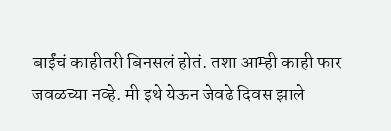बाईंचं काहीतरी बिनसलं होतं. तशा आम्ही काही फार जवळच्या नव्हे. मी इथे येऊन जेवढे दिवस झाले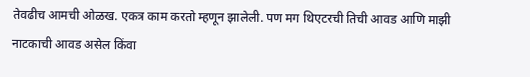तेवढीच आमची ओळख. एकत्र काम करतो म्हणून झालेली. पण मग थिएटरची तिची आवड आणि माझी नाटकाची आवड असेल किंवा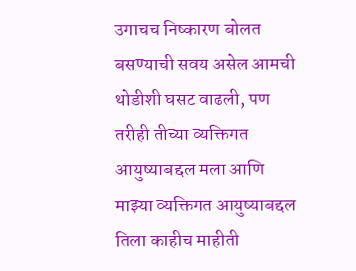उगाचच निष्कारण बोलत बसण्याची सवय असेल आमची थोडीशी घसट वाढली, पण तरीही तीच्या व्यक्तिगत आयुष्याबद्दल मला आणि माझ्या व्यक्तिगत आयुष्याबद्दल तिला काहीच माहीती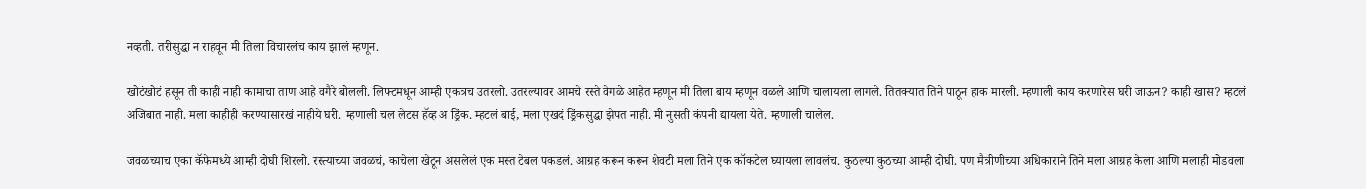नव्हती. तरीसुद्धा न राहवून मी तिला विचारलंच काय झालं म्हणून.

खोटंखोटं हसून ती काही नाही कामाचा ताण आहे वगैरे बोलली. लिफ्टमधून आम्ही एकत्रच उतरलो. उतरल्यावर आमचे रस्ते वेगळे आहेत म्हणून मी तिला बाय म्हणून वळले आणि चालायला लागले. तितक्यात तिने पाठून हाक मारली. म्हणाली काय करणारेस घरी जाऊन? काही खास? म्हटलं अजिबात नाही. मला काहीही करण्यासारखं नाहीये घरी. म्हणाली चल लेटस हॅव्ह अ ड्रिंक. म्हटलं बाई, मला एखदं ड्रिंकसुद्धा झेपत नाही. मी नुसती कंपनी द्यायला येते. म्हणाली चालेल.

जवळच्याच एका कॅफेमध्ये आम्ही दोघी शिरलो. रस्त्याच्या जवळचं, काचेला खेटून असलेलं एक मस्त टेबल पकडलं. आग्रह करून करून शेवटी मला तिने एक कॉकटेल घ्यायला लावलंच. कुठल्या कुठच्या आम्ही दोघी. पण मैत्रीणीच्या अधिकाराने तिने मला आग्रह केला आणि मलाही मोडवला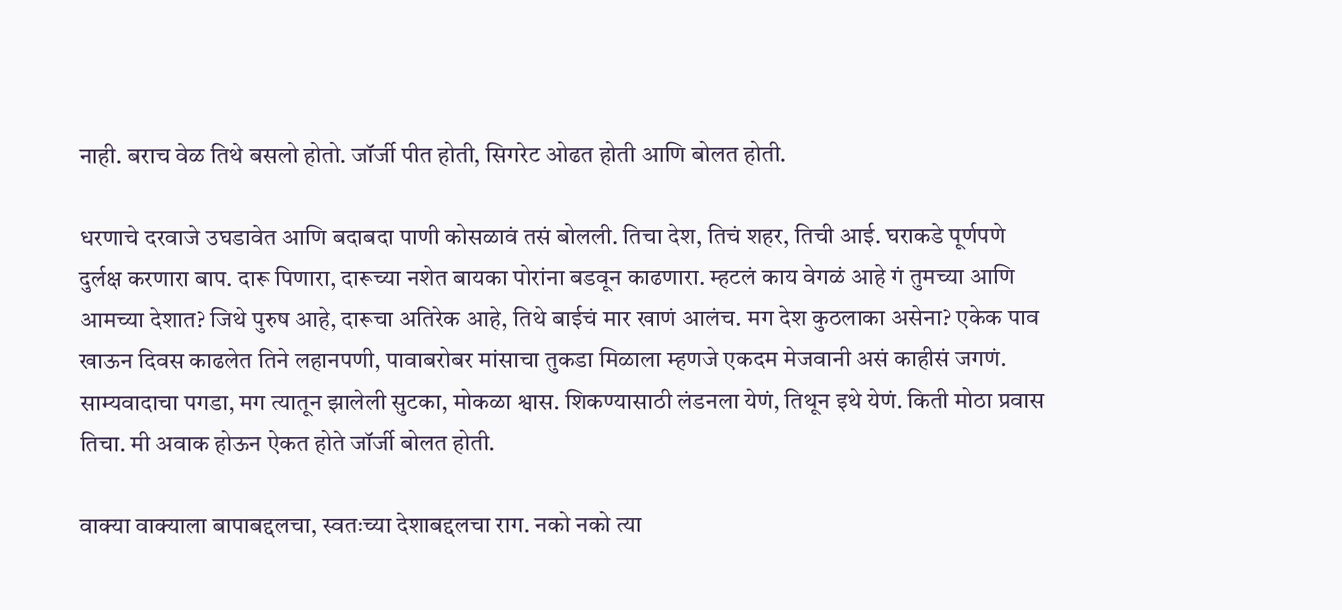नाही. बराच वेळ तिथे बसलो होतो. जॉर्जी पीत होती, सिगरेट ओढत होती आणि बोलत होती.

धरणाचे दरवाजे उघडावेत आणि बदाबदा पाणी कोसळावं तसं बोलली. तिचा देश, तिचं शहर, तिची आई. घराकडे पूर्णपणे दुर्लक्ष करणारा बाप. दारू पिणारा, दारूच्या नशेत बायका पोरांना बडवून काढणारा. म्हटलं काय वेगळं आहे गं तुमच्या आणि आमच्या देशात? जिथे पुरुष आहे, दारूचा अतिरेक आहे, तिथे बाईचं मार खाणं आलंच. मग देश कुठलाका असेना? एकेक पाव खाऊन दिवस काढलेत तिने लहानपणी, पावाबरोबर मांसाचा तुकडा मिळाला म्हणजे एकदम मेजवानी असं काहीसं जगणं. साम्यवादाचा पगडा, मग त्यातून झालेली सुटका, मोकळा श्वास. शिकण्यासाठी लंडनला येणं, तिथून इथे येणं. किती मोठा प्रवास तिचा. मी अवाक होऊन ऐकत होते जॉर्जी बोलत होती.

वाक्या वाक्याला बापाबद्दलचा, स्वतःच्या देशाबद्दलचा राग. नको नको त्या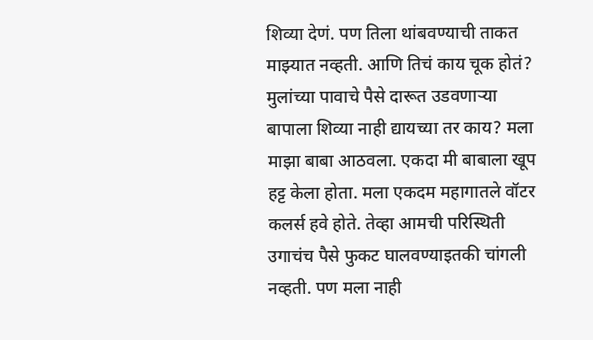शिव्या देणं. पण तिला थांबवण्याची ताकत माझ्यात नव्हती. आणि तिचं काय चूक होतं? मुलांच्या पावाचे पैसे दारूत उडवणाऱ्या बापाला शिव्या नाही द्यायच्या तर काय? मला माझा बाबा आठवला. एकदा मी बाबाला खूप हट्ट केला होता. मला एकदम महागातले वॉटर कलर्स हवे होते. तेव्हा आमची परिस्थिती उगाचंच पैसे फुकट घालवण्याइतकी चांगली नव्हती. पण मला नाही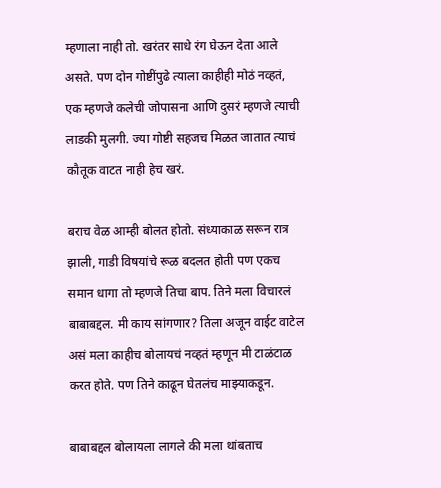म्हणाला नाही तो. खरंतर साधे रंग घेऊन देता आले असते. पण दोन गोष्टींपुढे त्याला काहीही मोठं नव्हतं, एक म्हणजे कलेची जोपासना आणि दुसरं म्हणजे त्याची लाडकी मुलगी. ज्या गोष्टी सहजच मिळत जातात त्याचं कौतूक वाटत नाही हेच खरं.

बराच वेळ आम्ही बोलत होतो. संध्याकाळ सरून रात्र झाली, गाडी विषयांचे रूळ बदलत होती पण एकच समान धागा तो म्हणजे तिचा बाप. तिने मला विचारलं बाबाबद्दल. मी काय सांगणार? तिला अजून वाईट वाटेल असं मला काहीच बोलायचं नव्हतं म्हणून मी टाळंटाळ करत होते. पण तिने काढून घेतलंच माझ्याकडून.

बाबाबद्दल बोलायला लागले की मला थांबताच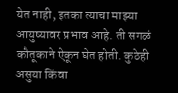येत नाही, इतका त्याचा माझ्या आयुष्यावर प्रभाव आहे. ती सगळं कौतूकाने ऐकून घेत होती. कुठेही असुया किंवा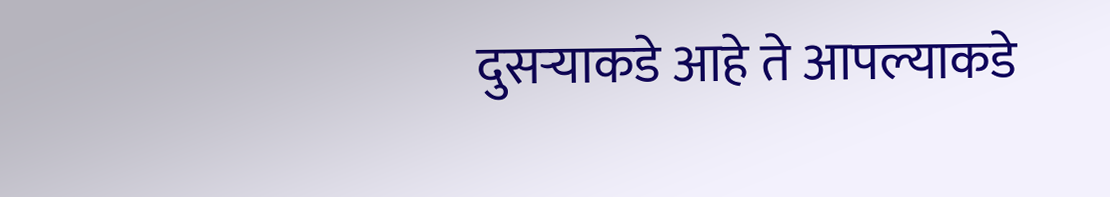दुसऱ्याकडे आहे ते आपल्याकडे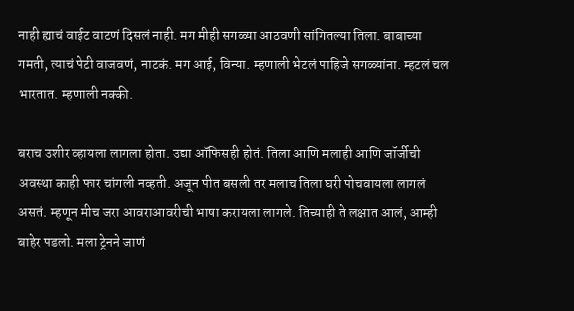नाही ह्याचं वाईट वाटणं दिसलं नाही. मग मीही सगळ्या आठवणी सांगितल्या तिला. बाबाच्या गमती, त्याचं पेटी वाजवणं, नाटकं. मग आई, विन्या. म्हणाली भेटलं पाहिजे सगळ्यांना. म्हटलं चल भारतात. म्हणाली नक्की.

बराच उशीर व्हायला लागला होता. उद्या ऑफिसही होतं. तिला आणि मलाही आणि जॉर्जीची अवस्था काही फार चांगली नव्हती. अजून पीत बसली तर मलाच तिला घरी पोचवायला लागलं असतं. म्हणून मीच जरा आवराआवरीची भाषा करायला लागले. तिच्याही ते लक्षात आलं, आम्ही बाहेर पडलो. मला ट्रेनने जाणं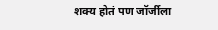शक्य होतं पण जॉर्जीला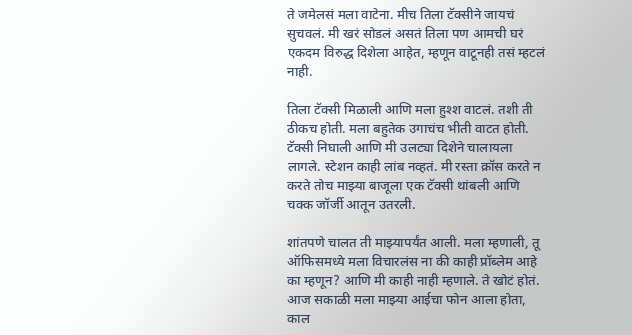ते जमेलसं मला वाटेना. मीच तिला टॅक्सीने जायचं सुचवलं. मी खरं सोडलं असतं तिला पण आमची घरं एकदम विरुद्ध दिशेला आहेत, म्हणून वाटूनही तसं म्हटलं नाही.

तिला टॅक्सी मिळाली आणि मला हुश्श वाटलं. तशी ती ठीकच होती. मला बहुतेक उगाचंच भीती वाटत होती. टॅक्सी निघाली आणि मी उलट्या दिशेने चालायला लागले. स्टेशन काही लांब नव्हतं. मी रस्ता क्रॉस करते न करते तोच माझ्या बाजूला एक टॅक्सी थांबली आणि चक्क जॉर्जी आतून उतरली.

शांतपणे चालत ती माझ्यापर्यंत आली. मला म्हणाली, तू ऑफिसमध्ये मला विचारलंस ना की काही प्रॉब्लेम आहे का म्हणून? आणि मी काही नाही म्हणाले. ते खोटं होतं. आज सकाळी मला माझ्या आईचा फोन आला होता, काल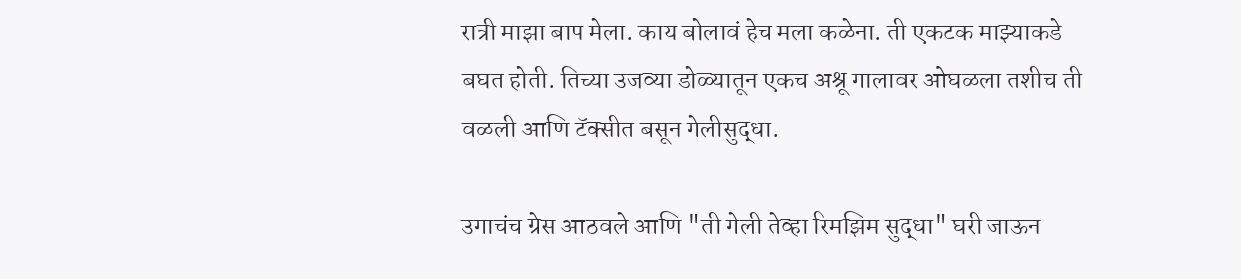रात्री माझा बाप मेला. काय बोलावं हेच मला कळेना. ती एकटक माझ्याकडे बघत होती. तिच्या उजव्या डोळ्यातून एकच अश्रू गालावर ओघळला तशीच ती वळली आणि टॅक्सीत बसून गेलीसुद्धा.

उगाचंच ग्रेस आठवले आणि "ती गेली तेव्हा रिमझिम सुद्धा" घरी जाऊन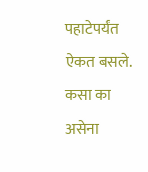पहाटेपर्यंत ऐकत बसले. कसा का असेना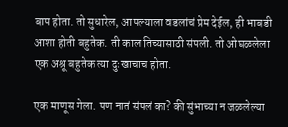बाप होता. तो सुधारेल, आपल्याला वडलांचं प्रेम देईल, ही भाबडी आशा होती बहुतेक. ती काल तिच्यासाठी संपली. तो ओघळलेला एक अश्रू बहुतेक त्या दुःखाचाच होता.

एक माणूस गेला. पण नातं संपलं का? की सुंभाच्या न जळलेल्या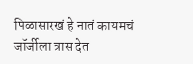पिळासारखं हे नातं कायमचं जॉर्जीला त्रास देत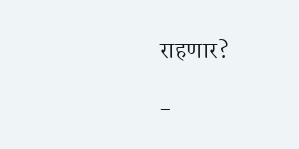राहणार?

-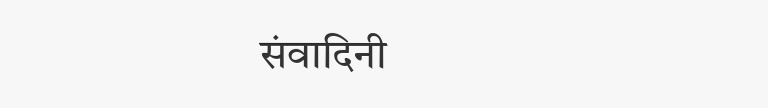संवादिनी